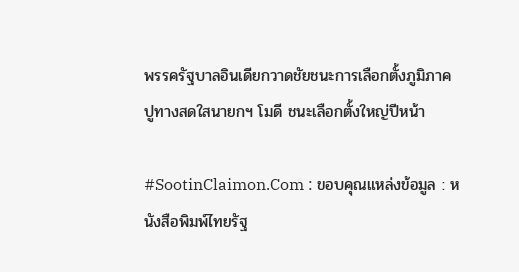พรรครัฐบาลอินเดียกวาดชัยชนะการเลือกตั้งภูมิภาค ปูทางสดใสนายกฯ โมดี ชนะเลือกตั้งใหญ่ปีหน้า

#SootinClaimon.Com : ขอบคุณแหล่งข้อมูล : หนังสือพิมพ์ไทยรัฐ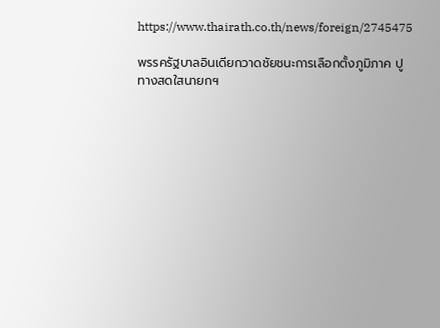https://www.thairath.co.th/news/foreign/2745475

พรรครัฐบาลอินเดียกวาดชัยชนะการเลือกตั้งภูมิภาค ปูทางสดใสนายกฯ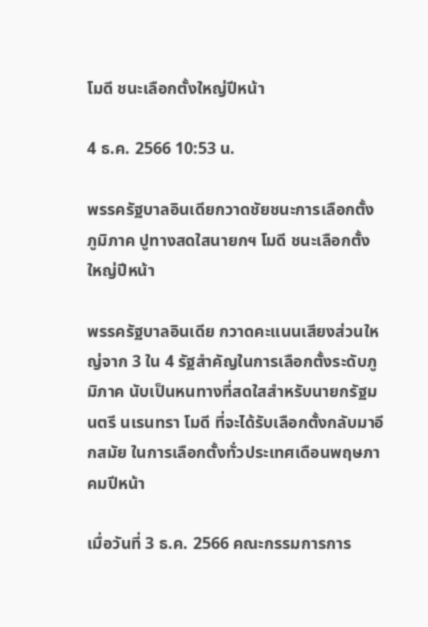โมดี ชนะเลือกตั้งใหญ่ปีหน้า

4 ธ.ค. 2566 10:53 น.

พรรครัฐบาลอินเดียกวาดชัยชนะการเลือกตั้งภูมิภาค ปูทางสดใสนายกฯ โมดี ชนะเลือกตั้งใหญ่ปีหน้า

พรรครัฐบาลอินเดีย กวาดคะแนนเสียงส่วนใหญ่จาก 3 ใน 4 รัฐสำคัญในการเลือกตั้งระดับภูมิภาค นับเป็นหนทางที่สดใสสำหรับนายกรัฐมนตรี นเรนทรา โมดี ที่จะได้รับเลือกตั้งกลับมาอีกสมัย ในการเลือกตั้งทั่วประเทศเดือนพฤษภาคมปีหน้า

เมื่อวันที่ 3 ธ.ค. 2566 คณะกรรมการการ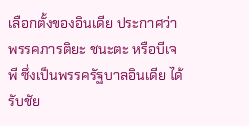เลือกตั้งของอินเดีย ประกาศว่า พรรคภารติยะ ชนะตะ หรือบีเจพี ซึ่งเป็นพรรครัฐบาลอินเดีย ได้รับชัย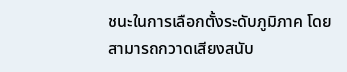ชนะในการเลือกตั้งระดับภูมิภาค โดยสามารถกวาดเสียงสนับ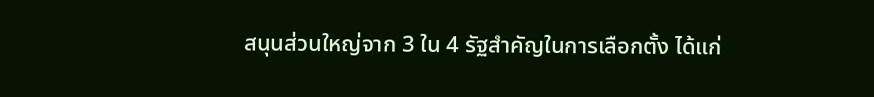สนุนส่วนใหญ่จาก 3 ใน 4 รัฐสำคัญในการเลือกตั้ง ได้แก่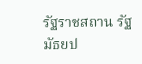รัฐราชสถาน รัฐมัธยป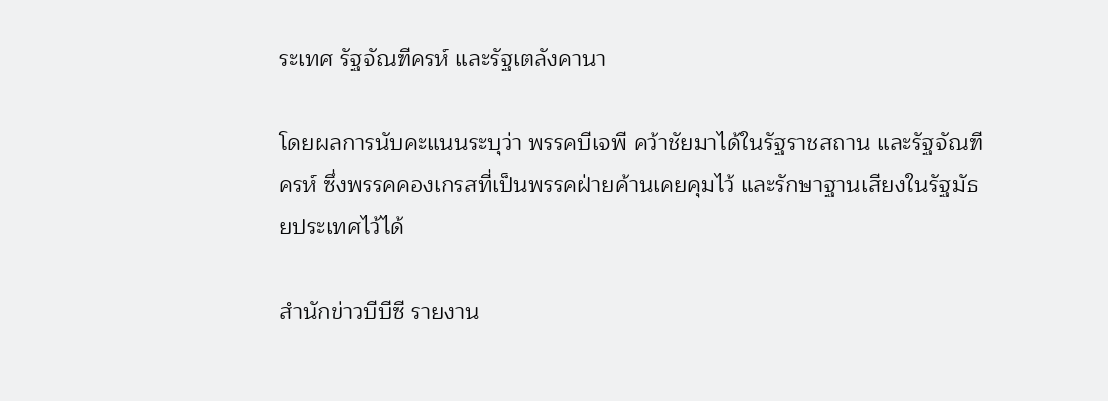ระเทศ รัฐจัณฑีครห์ และรัฐเตลังคานา

โดยผลการนับคะแนนระบุว่า พรรคบีเจพี คว้าชัยมาได้ในรัฐราชสถาน และรัฐจัณฑีครห์ ซึ่งพรรคคองเกรสที่เป็นพรรคฝ่ายค้านเคยคุมไว้ และรักษาฐานเสียงในรัฐมัธยประเทศไว้ได้

สำนักข่าวบีบีซี รายงาน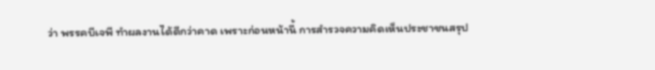ว่า พรรคบีเจพี ทำผลงานได้ดีกว่าคาด เพราะก่อนหน้านี้ การสำรวจความคิดเห็นประชาชนสรุป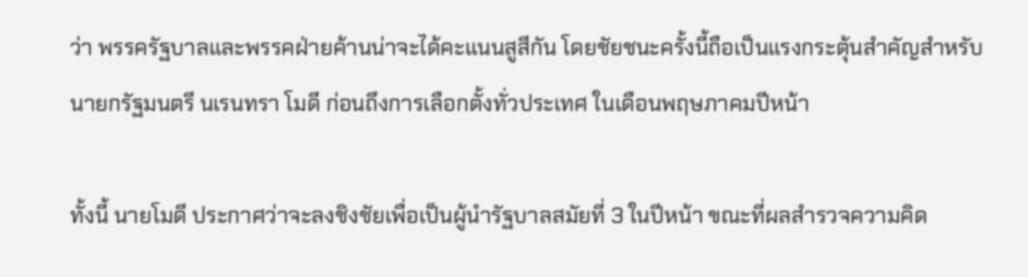ว่า พรรครัฐบาลและพรรคฝ่ายค้านน่าจะได้คะแนนสูสีกัน โดยชัยชนะครั้งนี้ถือเป็นแรงกระตุ้นสำคัญสำหรับนายกรัฐมนตรี นเรนทรา โมดี ก่อนถึงการเลือกตั้งทั่วประเทศ ในเดือนพฤษภาคมปีหน้า

ทั้งนี้ นายโมดี ประกาศว่าจะลงชิงชัยเพื่อเป็นผู้นำรัฐบาลสมัยที่ 3 ในปีหน้า ขณะที่ผลสำรวจความคิด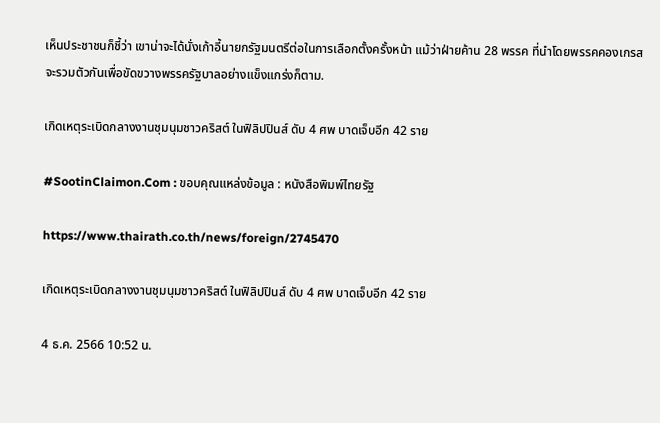เห็นประชาชนก็ชี้ว่า เขาน่าจะได้นั่งเก้าอี้นายกรัฐมนตรีต่อในการเลือกตั้งครั้งหน้า แม้ว่าฝ่ายค้าน 28 พรรค ที่นำโดยพรรคคองเกรสจะรวมตัวกันเพื่อขัดขวางพรรครัฐบาลอย่างแข็งแกร่งก็ตาม.

เกิดเหตุระเบิดกลางงานชุมนุมชาวคริสต์ ในฟิลิปปินส์ ดับ 4 ศพ บาดเจ็บอีก 42 ราย

#SootinClaimon.Com : ขอบคุณแหล่งข้อมูล : หนังสือพิมพ์ไทยรัฐ

https://www.thairath.co.th/news/foreign/2745470

เกิดเหตุระเบิดกลางงานชุมนุมชาวคริสต์ ในฟิลิปปินส์ ดับ 4 ศพ บาดเจ็บอีก 42 ราย

4 ธ.ค. 2566 10:52 น.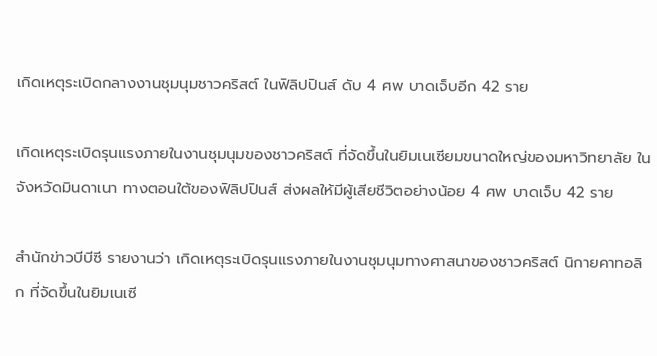เกิดเหตุระเบิดกลางงานชุมนุมชาวคริสต์ ในฟิลิปปินส์ ดับ 4 ศพ บาดเจ็บอีก 42 ราย

เกิดเหตุระเบิดรุนแรงภายในงานชุมนุมของชาวคริสต์ ที่จัดขึ้นในยิมเนเซียมขนาดใหญ่ของมหาวิทยาลัย ในจังหวัดมินดาเนา ทางตอนใต้ของฟิลิปปินส์ ส่งผลให้มีผู้เสียชีวิตอย่างน้อย 4 ศพ บาดเจ็บ 42 ราย

สำนักข่าวบีบีซี รายงานว่า เกิดเหตุระเบิดรุนแรงภายในงานชุมนุมทางศาสนาของชาวคริสต์ นิกายคาทอลิก ที่จัดขึ้นในยิมเนเซี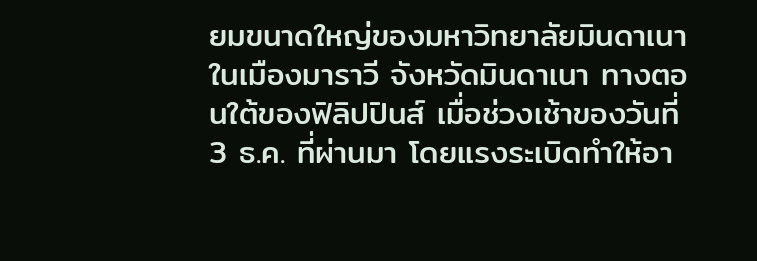ยมขนาดใหญ่ของมหาวิทยาลัยมินดาเนา ในเมืองมาราวี จังหวัดมินดาเนา ทางตอนใต้ของฟิลิปปินส์ เมื่อช่วงเช้าของวันที่ 3 ธ.ค. ที่ผ่านมา โดยแรงระเบิดทำให้อา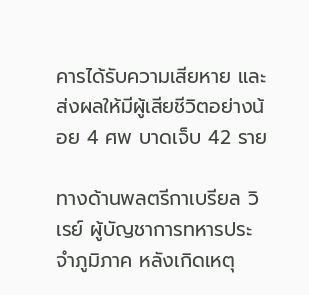คารได้รับความเสียหาย และส่งผลให้มีผู้เสียชีวิตอย่างน้อย 4 ศพ บาดเจ็บ 42 ราย

ทางด้านพลตรีกาเบรียล วิเรย์ ผู้บัญชาการทหารประจำภูมิภาค หลังเกิดเหตุ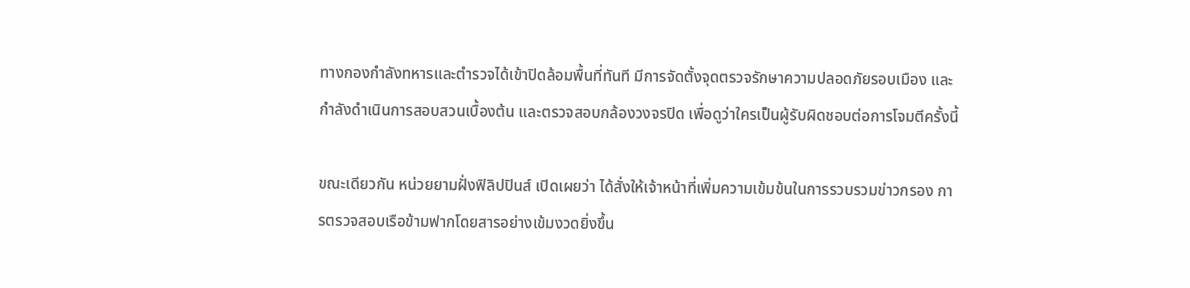ทางกองกำลังทหารและตำรวจได้เข้าปิดล้อมพื้นที่ทันที มีการจัดตั้งจุดตรวจรักษาความปลอดภัยรอบเมือง และกำลังดำเนินการสอบสวนเบื้องต้น และตรวจสอบกล้องวงจรปิด เพื่อดูว่าใครเป็นผู้รับผิดชอบต่อการโจมตีครั้งนี้

ขณะเดียวกัน หน่วยยามฝั่งฟิลิปปินส์ เปิดเผยว่า ได้สั่งให้เจ้าหน้าที่เพิ่มความเข้มข้นในการรวบรวมข่าวกรอง การตรวจสอบเรือข้ามฟากโดยสารอย่างเข้มงวดยิ่งขึ้น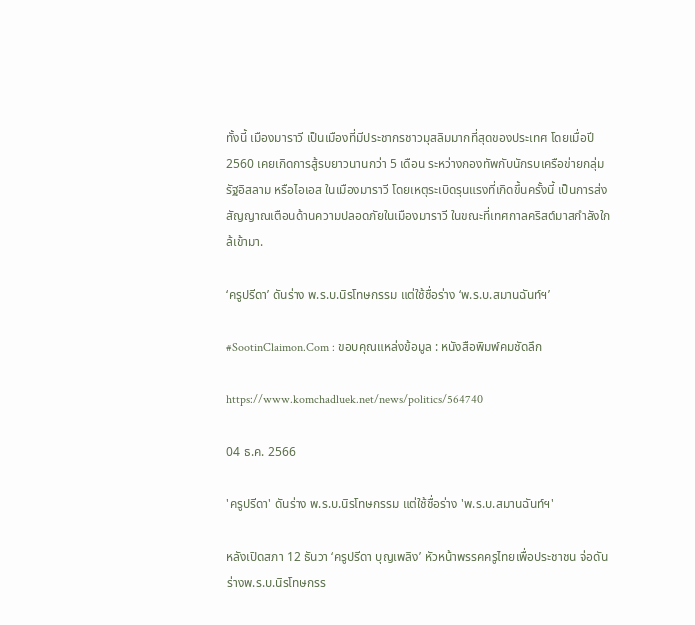ทั้งนี้ เมืองมาราวี เป็นเมืองที่มีประชากรชาวมุสลิมมากที่สุดของประเทศ โดยเมื่อปี 2560 เคยเกิดการสู้รบยาวนานกว่า 5 เดือน ระหว่างกองทัพกับนักรบเครือข่ายกลุ่มรัฐอิสลาม หรือไอเอส ในเมืองมาราวี โดยเหตุระเบิดรุนแรงที่เกิดขึ้นครั้งนี้ เป็นการส่งสัญญาณเตือนด้านความปลอดภัยในเมืองมาราวี ในขณะที่เทศกาลคริสต์มาสกำลังใกล้เข้ามา.

‘ครูปรีดา’ ดันร่าง พ.ร.บ.นิรโทษกรรม แต่ใช้ชื่อร่าง ‘พ.ร.บ.สมานฉันท์ฯ’

#SootinClaimon.Com : ขอบคุณแหล่งข้อมูล : หนังสือพิมพ์คมชัดลึก

https://www.komchadluek.net/news/politics/564740

04 ธ.ค. 2566

'ครูปรีดา' ดันร่าง พ.ร.บ.นิรโทษกรรม แต่ใช้ชื่อร่าง 'พ.ร.บ.สมานฉันท์ฯ'

หลังเปิดสภา 12 ธันวา ‘ครูปรีดา บุญเพลิง’ หัวหน้าพรรคครูไทยเพื่อประชาชน จ่อดันร่างพ.ร.บ.นิรโทษกรร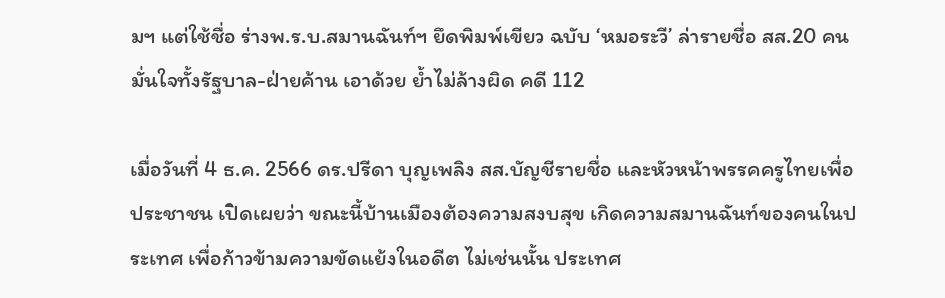มฯ แต่ใช้ชื่อ ร่างพ.ร.บ.สมานฉันท์ฯ ยึดพิมพ์เขียว ฉบับ ‘หมอระวี’ ล่ารายชื่อ สส.20 คน มั่นใจทั้งรัฐบาล-ฝ่ายค้าน เอาด้วย ย้ำไม่ล้างผิด คดี 112

เมื่อวันที่ 4 ธ.ค. 2566 ดร.ปรีดา บุญเพลิง สส.บัญชีรายชื่อ และหัวหน้าพรรคครูไทยเพื่อประชาชน เปิดเผยว่า ขณะนี้บ้านเมืองต้องความสงบสุข เกิดความสมานฉันท์ของคนในประเทศ เพื่อก้าวข้ามความขัดแย้งในอดีต ไม่เช่นนั้น ประเทศ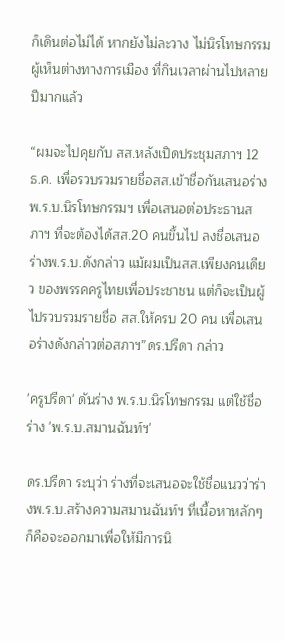ก็เดินต่อไม่ได้ หากยังไม่ละวาง ไม่นิรโทษกรรมผู้เห็นต่างทางการเมือง ที่กินเวลาผ่านไปหลายปีมากแล้ว

“ผมจะไปคุยกับ สส.หลังเปิดประชุมสภาฯ 12 ธ.ค. เพื่อรวบรวมรายชื่อสส.เข้าชื่อกันเสนอร่างพ.ร.บ.นิรโทษกรรมฯ เพื่อเสนอต่อประธานสภาฯ ที่จะต้องได้สส.20 คนขึ้นไป ลงชื่อเสนอร่างพ.ร.บ.ดังกล่าว แม้ผมเป็นสส.เพียงคนเดียว ของพรรคครูไทยเพื่อประชาชน แต่ก็จะเป็นผู้ไปรวบรวมรายชื่อ สส.ให้ครบ 20 คน เพื่อเสนอร่างดังกล่าวต่อสภาฯ”ดร.ปรีดา กล่าว

'ครูปรีดา' ดันร่าง พ.ร.บ.นิรโทษกรรม แต่ใช้ชื่อร่าง 'พ.ร.บ.สมานฉันท์ฯ'

ดร.ปรีดา ระบุว่า ร่างที่จะเสนอจะใช้ชื่อแนวว่าร่างพ.ร.บ.สร้างความสมานฉันท์ฯ ที่เนื้อหาหลักๆ ก็คือจะออกมาเพื่อให้มีการนิ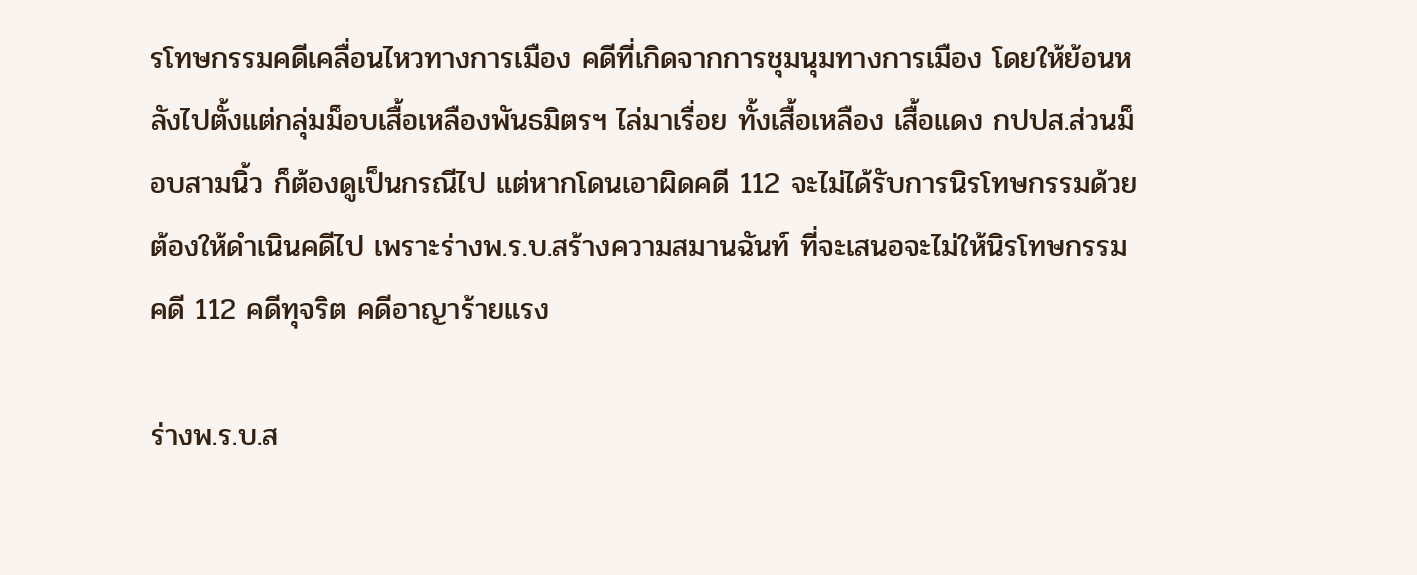รโทษกรรมคดีเคลื่อนไหวทางการเมือง คดีที่เกิดจากการชุมนุมทางการเมือง โดยให้ย้อนหลังไปตั้งแต่กลุ่มม็อบเสื้อเหลืองพันธมิตรฯ ไล่มาเรื่อย ทั้งเสื้อเหลือง เสื้อแดง กปปส.ส่วนม็อบสามนิ้ว ก็ต้องดูเป็นกรณีไป แต่หากโดนเอาผิดคดี 112 จะไม่ได้รับการนิรโทษกรรมด้วย ต้องให้ดำเนินคดีไป เพราะร่างพ.ร.บ.สร้างความสมานฉันท์ ที่จะเสนอจะไม่ให้นิรโทษกรรมคดี 112 คดีทุจริต คดีอาญาร้ายแรง

ร่างพ.ร.บ.ส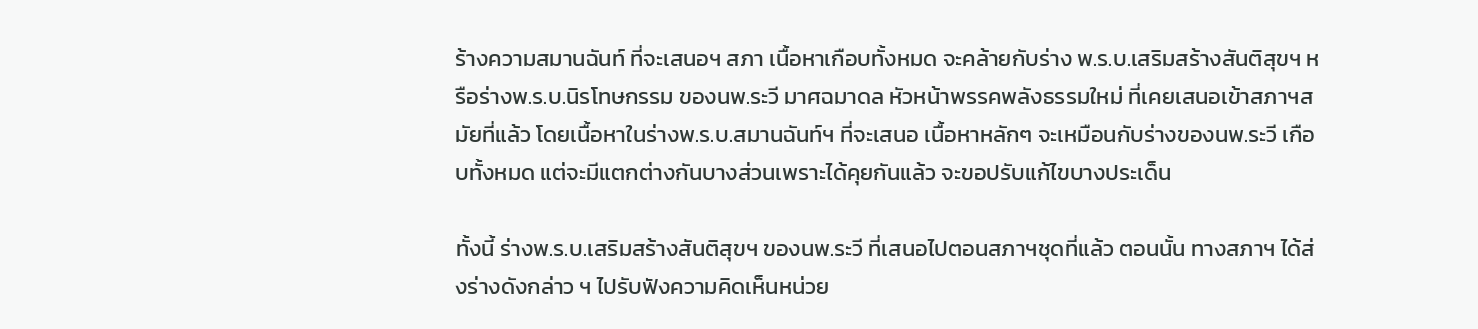ร้างความสมานฉันท์ ที่จะเสนอฯ สภา เนื้อหาเกือบทั้งหมด จะคล้ายกับร่าง พ.ร.บ.เสริมสร้างสันติสุขฯ หรือร่างพ.ร.บ.นิรโทษกรรม ของนพ.ระวี มาศฉมาดล หัวหน้าพรรคพลังธรรมใหม่ ที่เคยเสนอเข้าสภาฯสมัยที่แล้ว โดยเนื้อหาในร่างพ.ร.บ.สมานฉันท์ฯ ที่จะเสนอ เนื้อหาหลักๆ จะเหมือนกับร่างของนพ.ระวี เกือบทั้งหมด แต่จะมีแตกต่างกันบางส่วนเพราะได้คุยกันแล้ว จะขอปรับแก้ไขบางประเด็น

ทั้งนี้ ร่างพ.ร.บ.เสริมสร้างสันติสุขฯ ของนพ.ระวี ที่เสนอไปตอนสภาฯชุดที่แล้ว ตอนนั้น ทางสภาฯ ได้ส่งร่างดังกล่าว ฯ ไปรับฟังความคิดเห็นหน่วย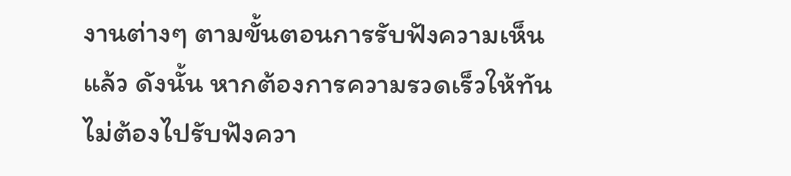งานต่างๆ ตามขั้นตอนการรับฟังความเห็นแล้ว ดังนั้น หากต้องการความรวดเร็วให้ทัน ไม่ต้องไปรับฟังควา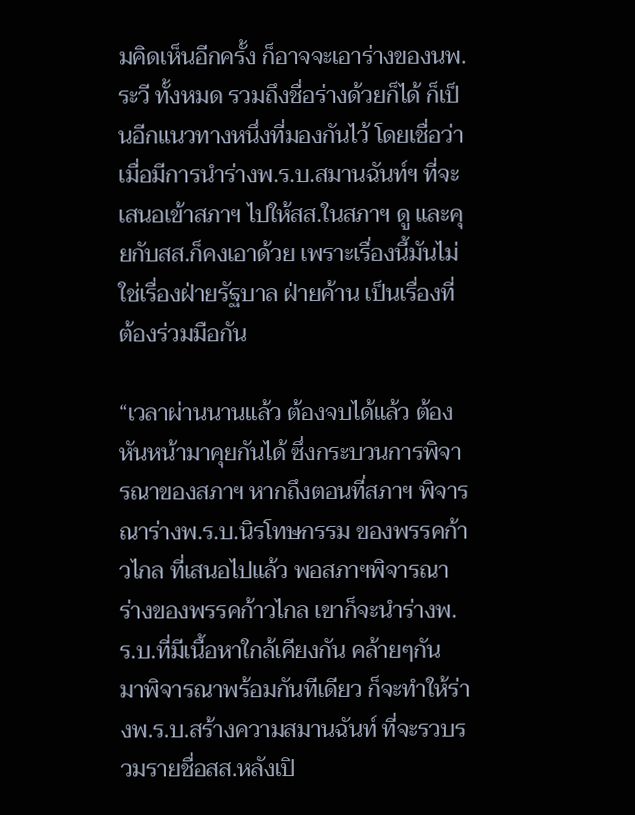มคิดเห็นอีกครั้ง ก็อาจจะเอาร่างของนพ.ระวี ทั้งหมด รวมถึงชื่อร่างด้วยก็ได้ ก็เป็นอีกแนวทางหนึ่งที่มองกันไว้ โดยเชื่อว่า เมื่อมีการนำร่างพ.ร.บ.สมานฉันท์ฯ ที่จะเสนอเข้าสภาฯ ไปให้สส.ในสภาฯ ดู และคุยกับสส.ก็คงเอาด้วย เพราะเรื่องนี้มันไม่ใช่เรื่องฝ่ายรัฐบาล ฝ่ายค้าน เป็นเรื่องที่ต้องร่วมมือกัน

“เวลาผ่านนานแล้ว ต้องจบได้แล้ว ต้องหันหน้ามาคุยกันได้ ซึ่งกระบวนการพิจารณาของสภาฯ หากถึงตอนที่สภาฯ พิจารณาร่างพ.ร.บ.นิรโทษกรรม ของพรรคก้าวไกล ที่เสนอไปแล้ว พอสภาฯพิจารณาร่างของพรรคก้าวไกล เขาก็จะนำร่างพ.ร.บ.ที่มีเนื้อหาใกล้เคียงกัน คล้ายๆกัน มาพิจารณาพร้อมกันทีเดียว ก็จะทำให้ร่างพ.ร.บ.สร้างความสมานฉันท์ ที่จะรวบรวมรายชื่อสส.หลังเปิ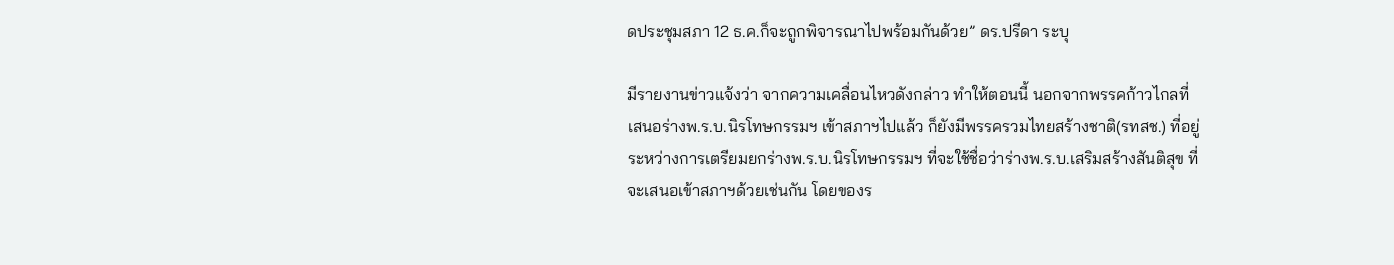ดประชุมสภา 12 ธ.ค.ก็จะถูกพิจารณาไปพร้อมกันด้วย” ดร.ปรีดา ระบุ

มีรายงานข่าวแจ้งว่า จากความเคลื่อนไหวดังกล่าว ทำให้ตอนนี้ นอกจากพรรคก้าวไกลที่เสนอร่างพ.ร.บ.นิรโทษกรรมฯ เข้าสภาฯไปแล้ว ก็ยังมีพรรครวมไทยสร้างชาติ(รทสช.) ที่อยู่ระหว่างการเตรียมยกร่างพ.ร.บ.นิรโทษกรรมฯ ที่จะใช้ชื่อว่าร่างพ.ร.บ.เสริมสร้างสันติสุข ที่จะเสนอเข้าสภาฯด้วยเช่นกัน โดยของร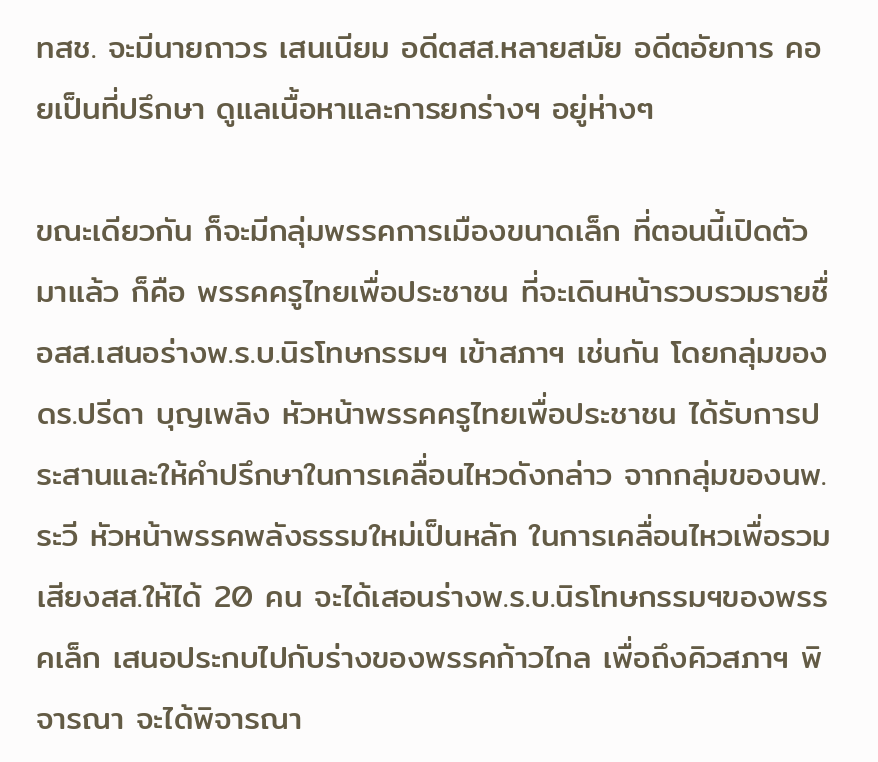ทสช. จะมีนายถาวร เสนเนียม อดีตสส.หลายสมัย อดีตอัยการ คอยเป็นที่ปรึกษา ดูแลเนื้อหาและการยกร่างฯ อยู่ห่างๆ

ขณะเดียวกัน ก็จะมีกลุ่มพรรคการเมืองขนาดเล็ก ที่ตอนนี้เปิดตัวมาแล้ว ก็คือ พรรคครูไทยเพื่อประชาชน ที่จะเดินหน้ารวบรวมรายชื่อสส.เสนอร่างพ.ร.บ.นิรโทษกรรมฯ เข้าสภาฯ เช่นกัน โดยกลุ่มของ ดร.ปรีดา บุญเพลิง หัวหน้าพรรคครูไทยเพื่อประชาชน ได้รับการประสานและให้คำปรึกษาในการเคลื่อนไหวดังกล่าว จากกลุ่มของนพ.ระวี หัวหน้าพรรคพลังธรรมใหม่เป็นหลัก ในการเคลื่อนไหวเพื่อรวมเสียงสส.ให้ได้ 20 คน จะได้เสอนร่างพ.ร.บ.นิรโทษกรรมฯของพรรคเล็ก เสนอประกบไปกับร่างของพรรคก้าวไกล เพื่อถึงคิวสภาฯ พิจารณา จะได้พิจารณา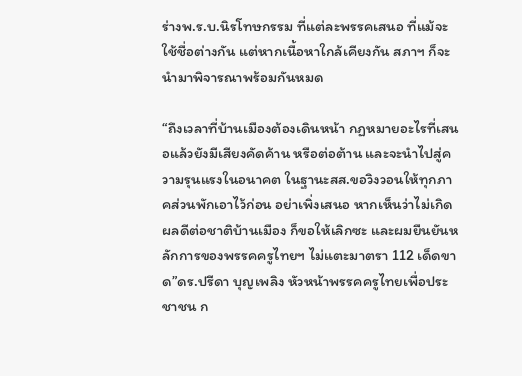ร่างพ.ร.บ.นิรโทษกรรม ที่แต่ละพรรคเสนอ ที่แม้จะใช้ชื่อต่างกัน แต่หากเนื้อหาใกล้เคียงกัน สภาฯ ก็จะนำมาพิจารณาพร้อมกันหมด

“ถึงเวลาที่บ้านเมืองต้องเดินหน้า กฏหมายอะไรที่เสนอแล้วยังมีเสียงคัดค้าน หรือต่อต้าน และจะนำไปสู่ความรุนแรงในอนาคต ในฐานะสส.ขอวิงวอนให้ทุกภาคส่วนพักเอาไว้ก่อน อย่าเพิ่งเสนอ หากเห็นว่าไม่เกิดผลดีต่อชาติบ้านเมือง ก็ขอให้เลิกซะ และผมยืนยันหลักการของพรรคครูไทยฯ ไม่แตะมาตรา 112 เด็ดขาด”ดร.ปรีดา บุญเพลิง หัวหน้าพรรคครูไทยเพื่อประชาชน ก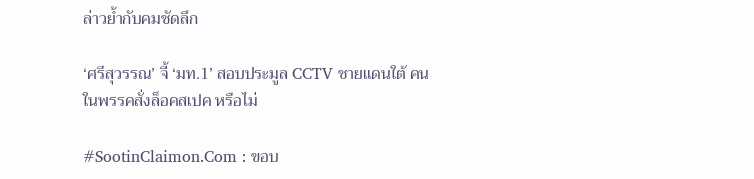ล่าวย้ำกับคมชัดลึก

‘ศรีสุวรรณ’ จี้ ‘มท.1’ สอบประมูล CCTV ชายแดนใต้ คนในพรรคสั่งล็อคสเปค หรือไม่

#SootinClaimon.Com : ขอบ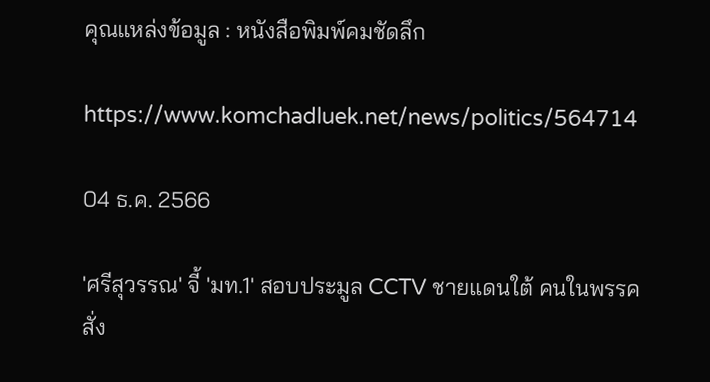คุณแหล่งข้อมูล : หนังสือพิมพ์คมชัดลึก

https://www.komchadluek.net/news/politics/564714

04 ธ.ค. 2566

'ศรีสุวรรณ' จี้ 'มท.1' สอบประมูล CCTV ชายแดนใต้ คนในพรรคสั่ง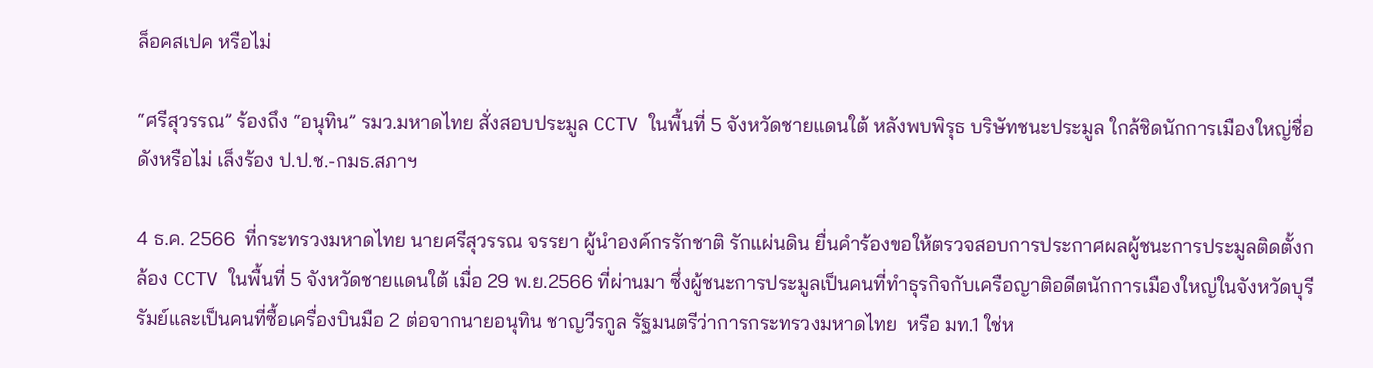ล็อคสเปค หรือไม่

“ศรีสุวรรณ” ร้องถึง “อนุทิน” รมว.มหาดไทย สั่งสอบประมูล CCTV ในพื้นที่ 5 จังหวัดชายแดนใต้ หลังพบพิรุธ บริษัทชนะประมูล ใกล้ชิดนักการเมืองใหญ่ชื่อดังหรือไม่ เล็งร้อง ป.ป.ช.-กมธ.สภาฯ

4 ธ.ค. 2566  ที่กระทรวงมหาดไทย นายศรีสุวรรณ จรรยา ผู้นำองค์กรรักชาติ รักแผ่นดิน ยื่นคำร้องขอให้ตรวจสอบการประกาศผลผู้ชนะการประมูลติดตั้งกล้อง CCTV ในพื้นที่ 5 จังหวัดชายแดนใต้ เมื่อ 29 พ.ย.2566 ที่ผ่านมา ซึ่งผู้ชนะการประมูลเป็นคนที่ทำธุรกิจกับเครือญาติอดีตนักการเมืองใหญ่ในจังหวัดบุรีรัมย์และเป็นคนที่ซื้อเครื่องบินมือ 2 ต่อจากนายอนุทิน ชาญวีรกูล รัฐมนตรีว่าการกระทรวงมหาดไทย  หรือ มท.1 ใช่ห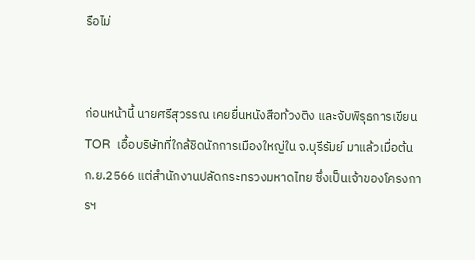รือไม่


ก่อนหน้านี้ นายศรีสุวรรณ เคยยื่นหนังสือท้วงติง และจับพิรุธการเขียน TOR  เอื้อบริษัทที่ใกล้ชิดนักการเมืองใหญ่ใน จ.บุรีรัมย์ มาแล้วเมื่อต้น ก.ย.2566 แต่สำนักงานปลัดกระทรวงมหาดไทย ซึ่งเป็นเจ้าของโครงการฯ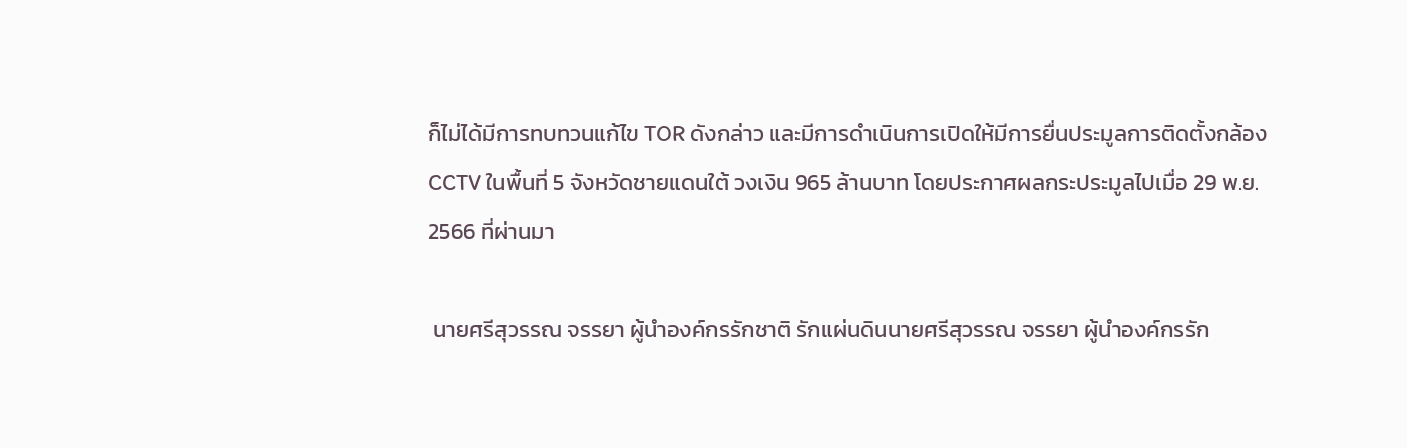ก็ไม่ได้มีการทบทวนแก้ไข TOR ดังกล่าว และมีการดำเนินการเปิดให้มีการยื่นประมูลการติดตั้งกล้อง CCTV ในพื้นที่ 5 จังหวัดชายแดนใต้ วงเงิน 965 ล้านบาท โดยประกาศผลกระประมูลไปเมื่อ 29 พ.ย. 2566 ที่ผ่านมา

 นายศรีสุวรรณ จรรยา ผู้นำองค์กรรักชาติ รักแผ่นดินนายศรีสุวรรณ จรรยา ผู้นำองค์กรรัก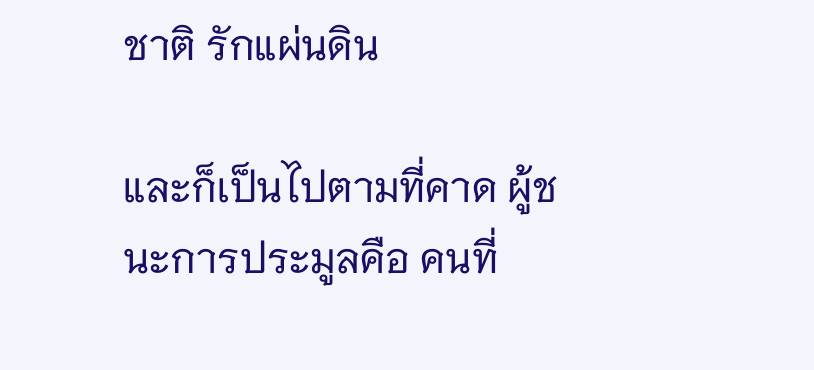ชาติ รักแผ่นดิน

และก็เป็นไปตามที่คาด ผู้ชนะการประมูลคือ คนที่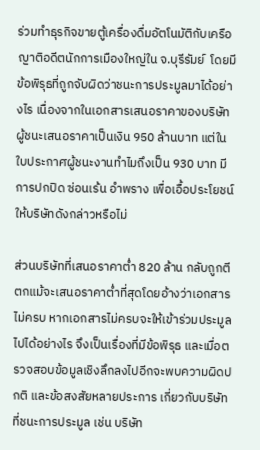ร่วมทำธุรกิจขายตู้เครื่องดื่มอัตโนมัติกับเครือญาติอดีตนักการเมืองใหญ่ใน จ.บุรีรัมย์  โดยมีข้อพิรุธที่ถูกจับผิดว่าชนะการประมูลมาได้อย่างไร เนื่องจากในเอกสารเสนอราคาของบริษัทผู้ชนะเสนอราคาเป็นเงิน 950 ล้านบาท แต่ในใบประกาศผู้ชนะงานทำไมถึงเป็น 930 บาท มีการปกปิด ซ่อนเร้น อำพราง เพื่อเอื้อประโยชน์ให้บริษัทดังกล่าวหรือไม่

ส่วนบริษัทที่เสนอราคาต่ำ 820 ล้าน กลับถูกตีตกแม้จะเสนอราคาต่ำที่สุดโดยอ้างว่าเอกสารไม่ครบ หากเอกสารไม่ครบจะให้เข้าร่วมประมูลไปได้อย่างไร จึงเป็นเรื่องที่มีข้อพิรุธ และเมื่อตรวจสอบข้อมูลเชิงลึกลงไปอีกจะพบความผิดปกติ และข้อสงสัยหลายประการ เกี่ยวกับบริษัทที่ชนะการประมูล เช่น บริษัท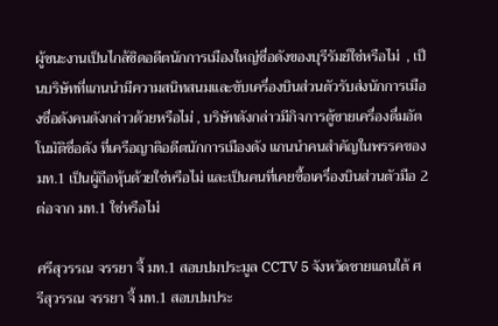ผู้ชนะงานเป็นไกล้ชิดอดีตนักการเมืองใหญ่ชื่อดังของบุรีรัมย์ใช่หรือไม่  , เป็นบริษัทที่แกนนำมีความสนิทสนมและขับเครื่องบินส่วนตัวรับส่งนักการเมืองชื่อดังคนดังกล่าวด้วยหรือไม่ , บริษัทดังกล่าวมีกิจการตู้ขายเครื่องดื่มอัตโนมัติชื่อดัง ที่เครือญาติอดีตนักการเมืองดัง แกนนำคนสำคัญในพรรคของ มท.1 เป็นผู้ถือหุ้นด้วยใช่หรือไม่ และเป็นคนที่เคยซื้อเครื่องบินส่วนตัวมือ 2 ต่อจาก มท.1 ใช่หรือไม่

ศรีสุวรรณ จรรยา จี้ มท.1 สอบปมประมูล CCTV 5 จังหวัดชายแดนใต้ ศรีสุวรรณ จรรยา จี้ มท.1 สอบปมประ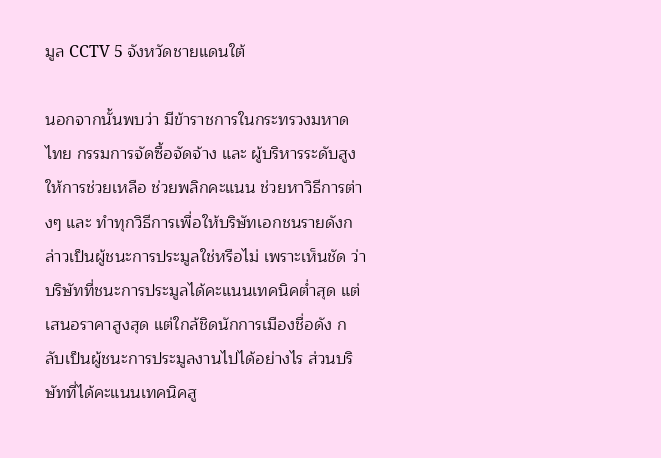มูล CCTV 5 จังหวัดชายแดนใต้

นอกจากนั้นพบว่า มีข้าราชการในกระทรวงมหาดไทย กรรมการจัดซื้อจัดจ้าง และ ผู้บริหารระดับสูงให้การช่วยเหลือ ช่วยพลิกคะแนน ช่วยหาวิธีการต่างๆ และ ทำทุกวิธีการเพื่อให้บริษัทเอกชนรายดังกล่าวเป็นผู้ชนะการประมูลใช่หรือไม่ เพราะเห็นชัด ว่าบริษัทที่ชนะการประมูลได้คะแนนเทคนิคต่ำสุด แต่เสนอราคาสูงสุด แต่ใกล้ชิดนักการเมืองชื่อดัง กลับเป็นผู้ชนะการประมูลงานไปได้อย่างไร ส่วนบริษัทที่ได้คะแนนเทคนิคสู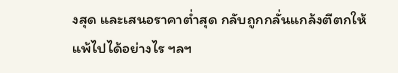งสุด และเสนอราคาต่ำสุด กลับถูกกลั่นแกล้งตีตกให้แพ้ไปได้อย่างไร ฯลฯ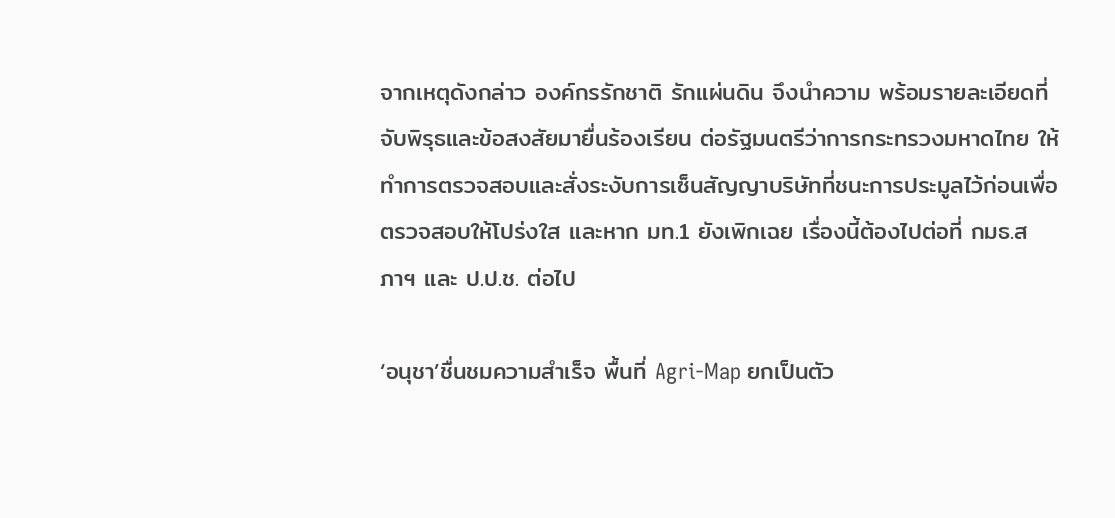จากเหตุดังกล่าว องค์กรรักชาติ รักแผ่นดิน จึงนำความ พร้อมรายละเอียดที่จับพิรุธและข้อสงสัยมายื่นร้องเรียน ต่อรัฐมนตรีว่าการกระทรวงมหาดไทย ให้ทำการตรวจสอบและสั่งระงับการเซ็นสัญญาบริษัทที่ชนะการประมูลไว้ก่อนเพื่อตรวจสอบให้โปร่งใส และหาก มท.1 ยังเพิกเฉย เรื่องนี้ต้องไปต่อที่ กมธ.สภาฯ และ ป.ป.ช. ต่อไป

‘อนุชา’ชื่นชมความสำเร็จ พื้นที่ Agri-Map ยกเป็นตัว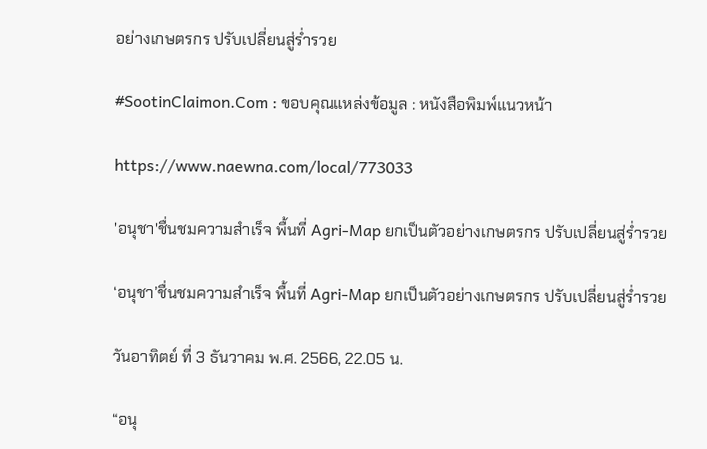อย่างเกษตรกร ปรับเปลี่ยนสู่ร่ำรวย

#SootinClaimon.Com : ขอบคุณแหล่งข้อมูล : หนังสือพิมพ์แนวหน้า

https://www.naewna.com/local/773033

'อนุชา'ชื่นชมความสำเร็จ พื้นที่ Agri-Map ยกเป็นตัวอย่างเกษตรกร ปรับเปลี่ยนสู่ร่ำรวย

‘อนุชา’ชื่นชมความสำเร็จ พื้นที่ Agri-Map ยกเป็นตัวอย่างเกษตรกร ปรับเปลี่ยนสู่ร่ำรวย

วันอาทิตย์ ที่ 3 ธันวาคม พ.ศ. 2566, 22.05 น.

“อนุ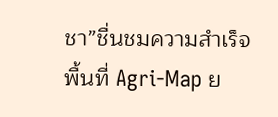ชา”ชื่นชมความสำเร็จ พื้นที่ Agri-Map ย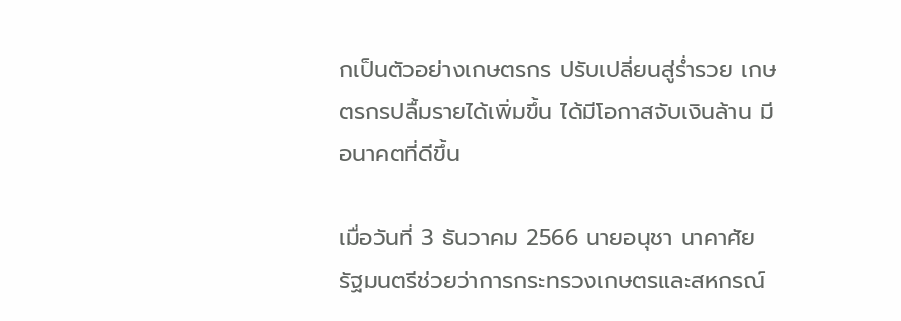กเป็นตัวอย่างเกษตรกร ปรับเปลี่ยนสู่ร่ำรวย เกษตรกรปลื้มรายได้เพิ่มขึ้น ได้มีโอกาสจับเงินล้าน มีอนาคตที่ดีขึ้น

เมื่อวันที่ 3 ธันวาคม 2566 นายอนุชา นาคาศัย รัฐมนตรีช่วยว่าการกระทรวงเกษตรและสหกรณ์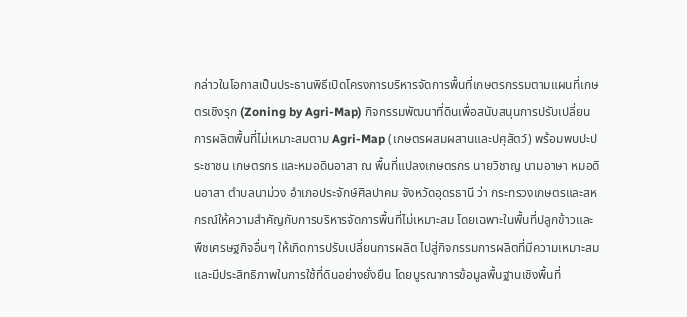กล่าวในโอกาสเป็นประธานพิธีเปิดโครงการบริหารจัดการพื้นที่เกษตรกรรมตามแผนที่เกษตรเชิงรุก (Zoning by Agri-Map) กิจกรรมพัฒนาที่ดินเพื่อสนับสนุนการปรับเปลี่ยนการผลิตพื้นที่ไม่เหมาะสมตาม Agri-Map (เกษตรผสมผสานและปศุสัตว์) พร้อมพบปะประชาชน เกษตรกร และหมอดินอาสา ณ พื้นที่แปลงเกษตรกร นายวิชาญ นามอาษา หมอดินอาสา ตำบลนาม่วง อำเภอประจักษ์ศิลปาคม จังหวัดอุดรธานี ว่า กระทรวงเกษตรและสหกรณ์ให้ความสำคัญกับการบริหารจัดการพื้นที่ไม่เหมาะสม โดยเฉพาะในพื้นที่ปลูกข้าวและพืชเศรษฐกิจอื่นๆ ให้เกิดการปรับเปลี่ยนการผลิต ไปสู่กิจกรรมการผลิตที่มีความเหมาะสม และมีประสิทธิภาพในการใช้ที่ดินอย่างยั่งยืน โดยบูรณาการข้อมูลพื้นฐานเชิงพื้นที่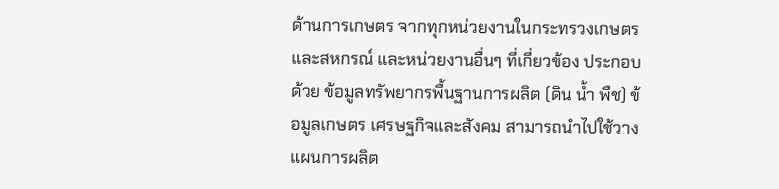ด้านการเกษตร จากทุกหน่วยงานในกระทรวงเกษตรและสหกรณ์ และหน่วยงานอื่นๆ ที่เกี่ยวข้อง ประกอบด้วย ข้อมูลทรัพยากรพื้นฐานการผลิต (ดิน น้ำ พืช) ข้อมูลเกษตร เศรษฐกิจและสังคม สามารถนำไปใช้วางแผนการผลิต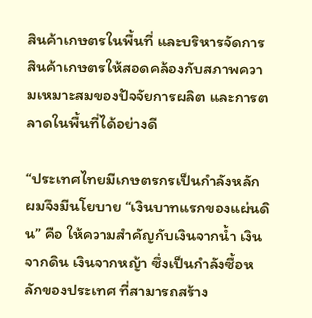สินค้าเกษตรในพื้นที่ และบริหารจัดการสินค้าเกษตรให้สอดคล้องกับสภาพความเหมาะสมของปัจจัยการผลิต และการตลาดในพื้นที่ได้อย่างดี

“ประเทศไทยมีเกษตรกรเป็นกำลังหลัก ผมจึงมีนโยบาย “เงินบาทแรกของแผ่นดิน” คือ ให้ความสำคัญกับเงินจากน้ำ เงินจากดิน เงินจากหญ้า ซึ่งเป็นกำลังซื้อหลักของประเทศ ที่สามารถสร้าง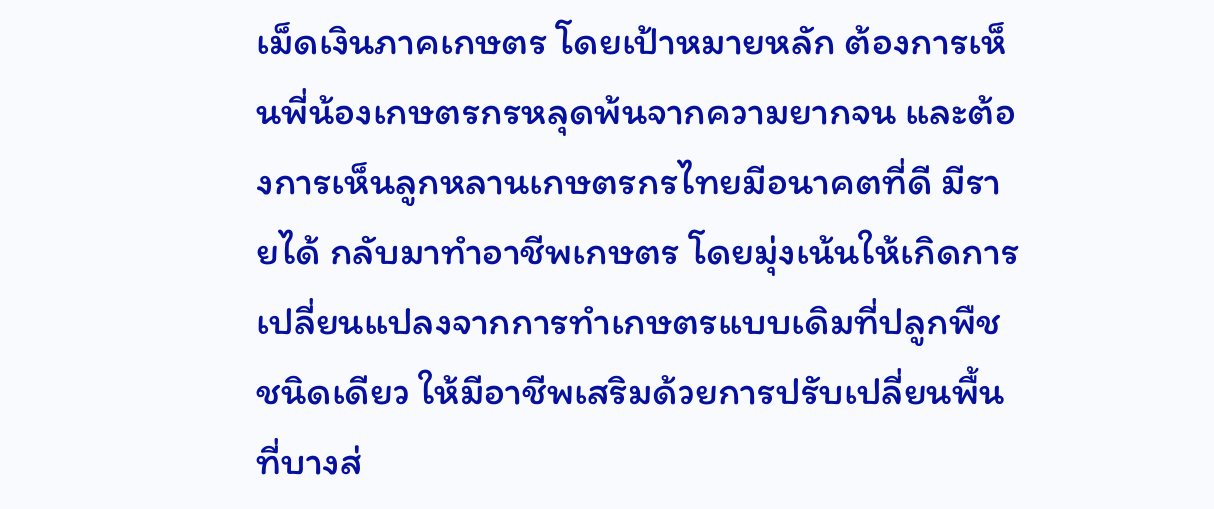เม็ดเงินภาคเกษตร โดยเป้าหมายหลัก ต้องการเห็นพี่น้องเกษตรกรหลุดพ้นจากความยากจน และต้องการเห็นลูกหลานเกษตรกรไทยมีอนาคตที่ดี มีรายได้ กลับมาทำอาชีพเกษตร โดยมุ่งเน้นให้เกิดการเปลี่ยนแปลงจากการทำเกษตรแบบเดิมที่ปลูกพืชชนิดเดียว ให้มีอาชีพเสริมด้วยการปรับเปลี่ยนพื้นที่บางส่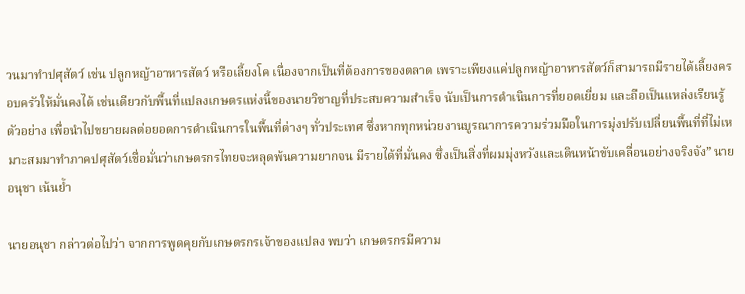วนมาทำปศุสัตว์ เช่น ปลูกหญ้าอาหารสัตว์ หรือเลี้ยงโค เนื่องจากเป็นที่ต้องการของตลาด เพราะเพียงแค่ปลูกหญ้าอาหารสัตว์ก็สามารถมีรายได้เลี้ยงครอบครัวให้มั่นคงได้ เช่นเดียวกับพื้นที่แปลงเกษตรแห่งนี้ของนายวิชาญที่ประสบความสำเร็จ นับเป็นการดำเนินการที่ยอดเยี่ยม และถือเป็นแหล่งเรียนรู้ตัวอย่าง เพื่อนำไปขยายผลต่อยอดการดำเนินการในพื้นที่ต่างๆ ทั่วประเทศ ซึ่งหากทุกหน่วยงานบูรณาการความร่วมมือในการมุ่งปรับเปลี่ยนพื้นที่ที่ไม่เหมาะสมมาทำภาคปศุสัตว์เชื่อมั่นว่าเกษตรกรไทยจะหลุดพ้นความยากจน มีรายได้ที่มั่นคง ซึ่งเป็นสิ่งที่ผมมุ่งหวังและเดินหน้าขับเคลื่อนอย่างจริงจัง” นายอนุชา เน้นย้ำ

นายอนุชา กล่าวต่อไปว่า จากการพูดคุยกับเกษตรกรเจ้าของแปลง พบว่า เกษตรกรมีความ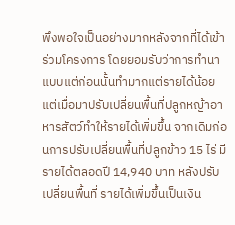พึงพอใจเป็นอย่างมากหลังจากที่ได้เข้าร่วมโครงการ โดยยอมรับว่าการทำนาแบบแต่ก่อนนั้นทำมากแต่รายได้น้อย แต่เมื่อมาปรับเปลี่ยนพื้นที่ปลูกหญ้าอาหารสัตว์ทำให้รายได้เพิ่มขึ้น จากเดิมก่อนการปรับเปลี่ยนพื้นที่ปลูกข้าว 15 ไร่ มีรายได้ตลอดปี 14,940 บาท หลังปรับเปลี่ยนพื้นที่ รายได้เพิ่มขึ้นเป็นเงิน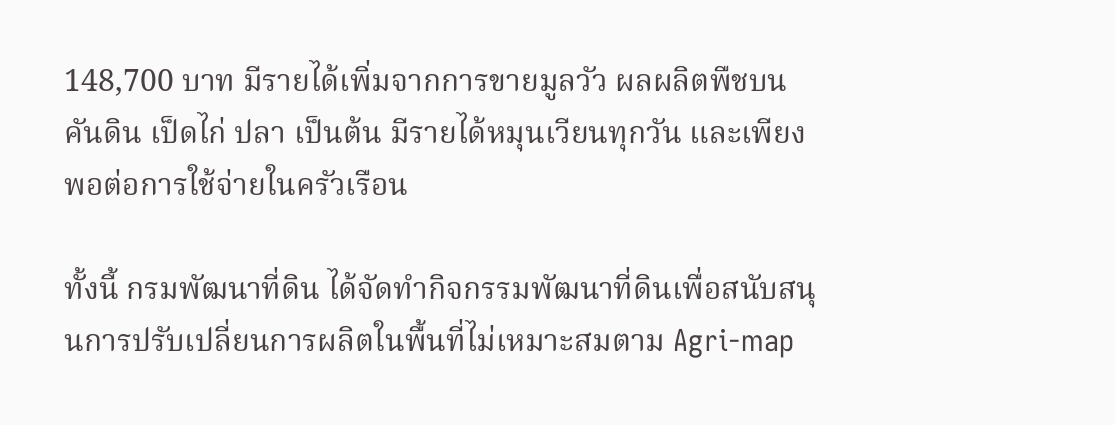148,700 บาท มีรายได้เพิ่มจากการขายมูลวัว ผลผลิตพืชบนคันดิน เป็ดไก่ ปลา เป็นต้น มีรายได้หมุนเวียนทุกวัน และเพียงพอต่อการใช้จ่ายในครัวเรือน

ทั้งนี้ กรมพัฒนาที่ดิน ได้จัดทำกิจกรรมพัฒนาที่ดินเพื่อสนับสนุนการปรับเปลี่ยนการผลิตในพื้นที่ไม่เหมาะสมตาม Agri-map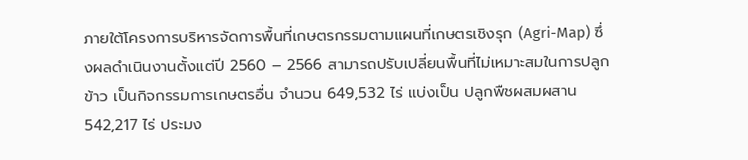ภายใต้โครงการบริหารจัดการพื้นที่เกษตรกรรมตามแผนที่เกษตรเชิงรุก (Agri-Map) ซึ่งผลดำเนินงานตั้งแต่ปี 2560 – 2566 สามารถปรับเปลี่ยนพื้นที่ไม่เหมาะสมในการปลูกข้าว เป็นกิจกรรมการเกษตรอื่น จำนวน 649,532 ไร่ แบ่งเป็น ปลูกพืชผสมผสาน 542,217 ไร่ ประมง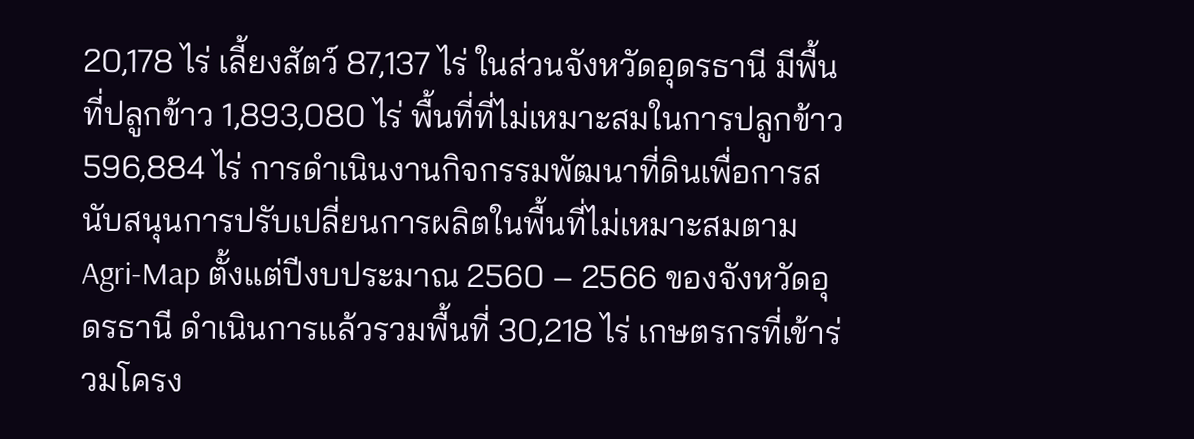20,178 ไร่ เลี้ยงสัตว์ 87,137 ไร่ ในส่วนจังหวัดอุดรธานี มีพื้นที่ปลูกข้าว 1,893,080 ไร่ พื้นที่ที่ไม่เหมาะสมในการปลูกข้าว 596,884 ไร่ การดำเนินงานกิจกรรมพัฒนาที่ดินเพื่อการสนับสนุนการปรับเปลี่ยนการผลิตในพื้นที่ไม่เหมาะสมตาม Agri-Map ตั้งแต่ปีงบประมาณ 2560 – 2566 ของจังหวัดอุดรธานี ดำเนินการแล้วรวมพื้นที่ 30,218 ไร่ เกษตรกรที่เข้าร่วมโครง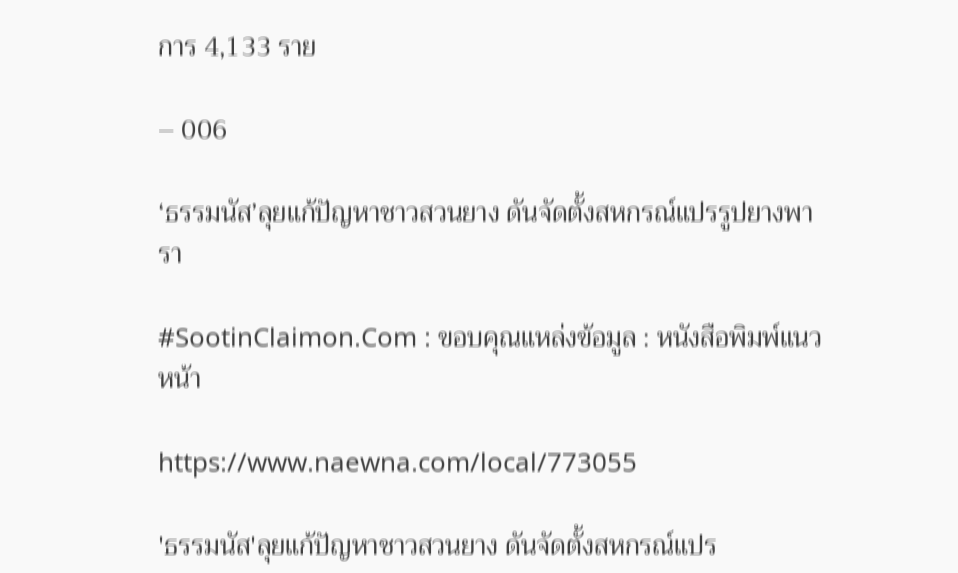การ 4,133 ราย

– 006

‘ธรรมนัส’ลุยแก้ปัญหาชาวสวนยาง ดันจัดตั้งสหกรณ์แปรรูปยางพารา

#SootinClaimon.Com : ขอบคุณแหล่งข้อมูล : หนังสือพิมพ์แนวหน้า

https://www.naewna.com/local/773055

'ธรรมนัส'ลุยแก้ปัญหาชาวสวนยาง ดันจัดตั้งสหกรณ์แปร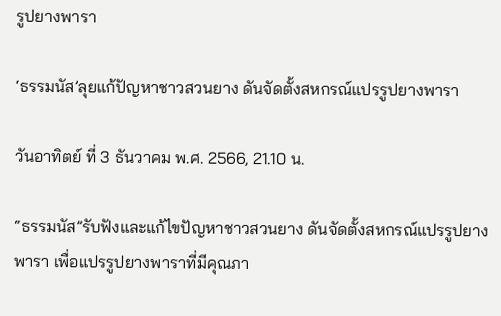รูปยางพารา

‘ธรรมนัส’ลุยแก้ปัญหาชาวสวนยาง ดันจัดตั้งสหกรณ์แปรรูปยางพารา

วันอาทิตย์ ที่ 3 ธันวาคม พ.ศ. 2566, 21.10 น.

“ธรรมนัส”รับฟังและแก้ไขปัญหาชาวสวนยาง ดันจัดตั้งสหกรณ์แปรรูปยางพารา เพื่อแปรรูปยางพาราที่มีคุณภา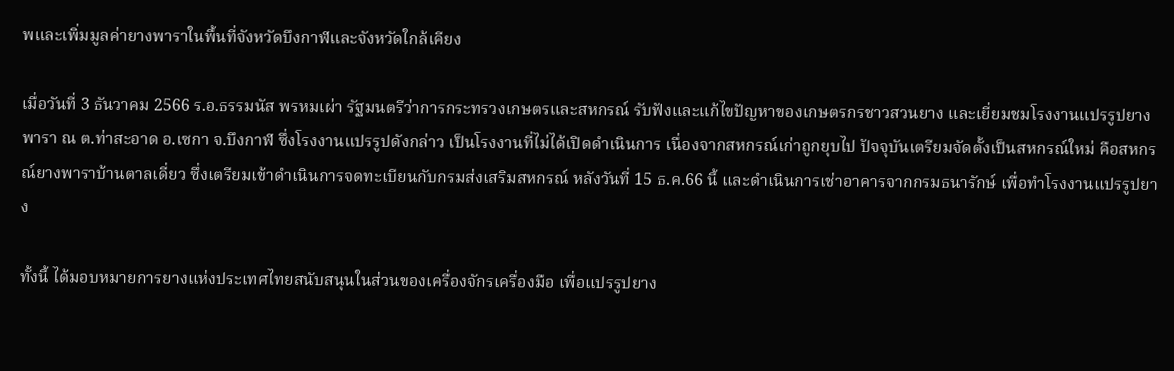พและเพิ่มมูลค่ายางพาราในพื้นที่จังหวัดบึงกาฬและจังหวัดใกล้เคียง

เมื่อวันที่ 3 ธันวาคม 2566 ร.อ.ธรรมนัส พรหมเผ่า รัฐมนตรีว่าการกระทรวงเกษตรและสหกรณ์ รับฟังและแก้ไขปัญหาของเกษตรกรชาวสวนยาง และเยี่ยมชมโรงงานแปรรูปยางพารา ณ ต.ท่าสะอาด อ.เซกา จ.บึงกาฬ ซึ่งโรงงานแปรรูปดังกล่าว เป็นโรงงานที่ไม่ได้เปิดดำเนินการ เนื่องจากสหกรณ์เก่าถูกยุบไป ปัจจุบันเตรียมจัดตั้งเป็นสหกรณ์ใหม่ คือสหกรณ์ยางพาราบ้านตาลเดี่ยว ซึ่งเตรียมเข้าดำเนินการจดทะเบียนกับกรมส่งเสริมสหกรณ์ หลังวันที่ 15 ธ.ค.66 นี้ และดำเนินการเช่าอาคารจากกรมธนารักษ์ เพื่อทำโรงงานแปรรูปยาง

ทั้งนี้ ได้มอบหมายการยางแห่งประเทศไทยสนับสนุนในส่วนของเครื่องจักรเครื่องมือ เพื่อแปรรูปยาง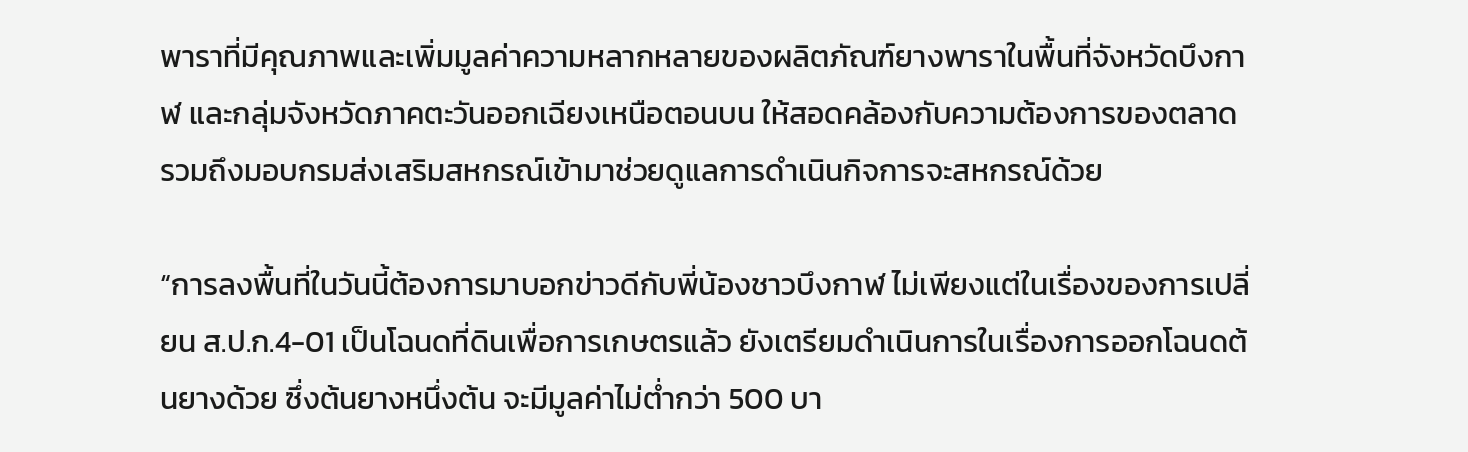พาราที่มีคุณภาพและเพิ่มมูลค่าความหลากหลายของผลิตภัณฑ์ยางพาราในพื้นที่จังหวัดบึงกาฬ และกลุ่มจังหวัดภาคตะวันออกเฉียงเหนือตอนบน ให้สอดคล้องกับความต้องการของตลาด รวมถึงมอบกรมส่งเสริมสหกรณ์เข้ามาช่วยดูแลการดำเนินกิจการจะสหกรณ์ด้วย

“การลงพื้นที่ในวันนี้ต้องการมาบอกข่าวดีกับพี่น้องชาวบึงกาฬ ไม่เพียงแต่ในเรื่องของการเปลี่ยน ส.ป.ก.4-01 เป็นโฉนดที่ดินเพื่อการเกษตรแล้ว ยังเตรียมดำเนินการในเรื่องการออกโฉนดต้นยางด้วย ซึ่งต้นยางหนึ่งต้น จะมีมูลค่าไม่ต่ำกว่า 500 บา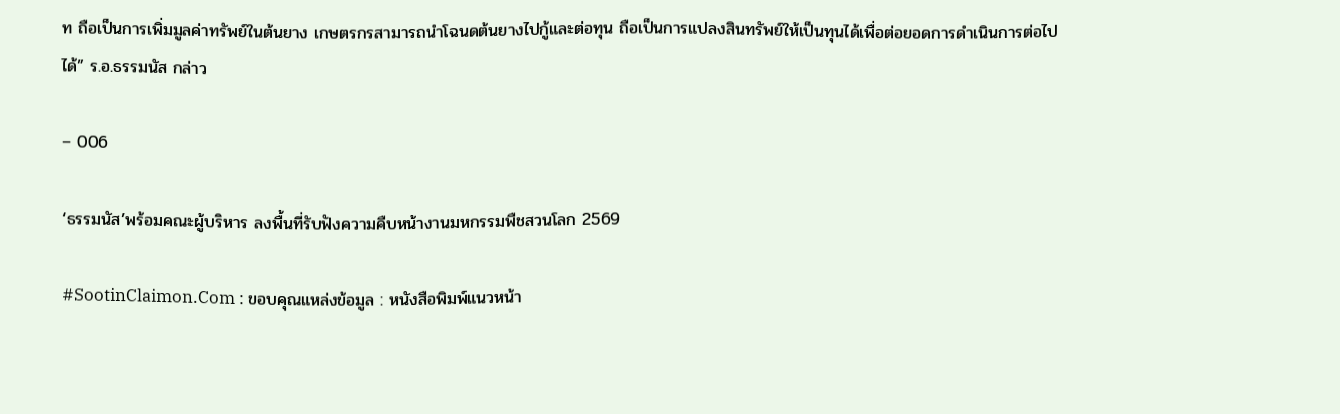ท ถือเป็นการเพิ่มมูลค่าทรัพย์ในต้นยาง เกษตรกรสามารถนำโฉนดต้นยางไปกู้และต่อทุน ถือเป็นการแปลงสินทรัพย์ให้เป็นทุนได้เพื่อต่อยอดการดำเนินการต่อไปได้” ร.อ.ธรรมนัส กล่าว

– 006

‘ธรรมนัส’พร้อมคณะผู้บริหาร ลงพื้นที่รับฟังความคืบหน้างานมหกรรมพืชสวนโลก 2569

#SootinClaimon.Com : ขอบคุณแหล่งข้อมูล : หนังสือพิมพ์แนวหน้า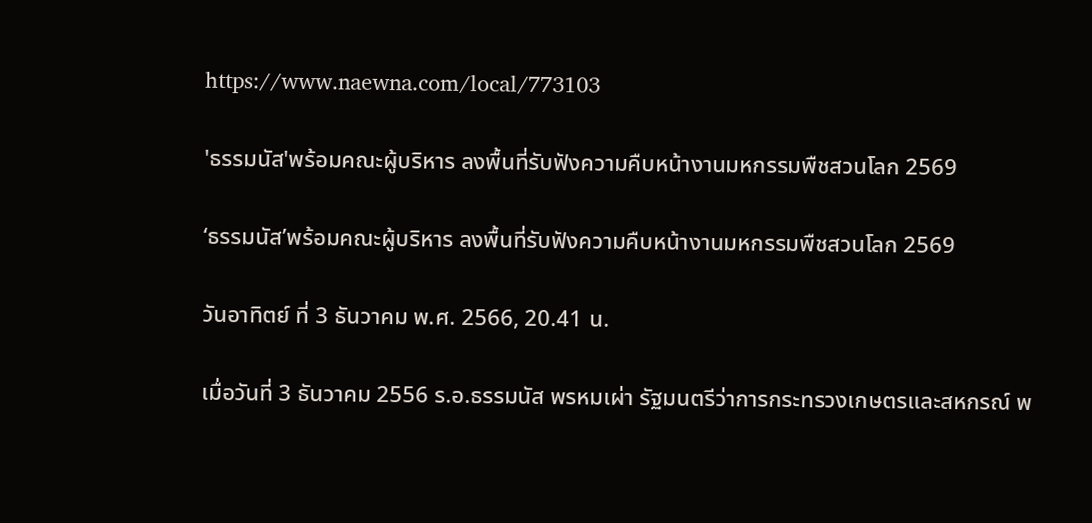https://www.naewna.com/local/773103

'ธรรมนัส'พร้อมคณะผู้บริหาร ลงพื้นที่รับฟังความคืบหน้างานมหกรรมพืชสวนโลก 2569

‘ธรรมนัส’พร้อมคณะผู้บริหาร ลงพื้นที่รับฟังความคืบหน้างานมหกรรมพืชสวนโลก 2569

วันอาทิตย์ ที่ 3 ธันวาคม พ.ศ. 2566, 20.41 น.

เมื่อวันที่ 3 ธันวาคม 2556 ร.อ.ธรรมนัส พรหมเผ่า รัฐมนตรีว่าการกระทรวงเกษตรและสหกรณ์ พ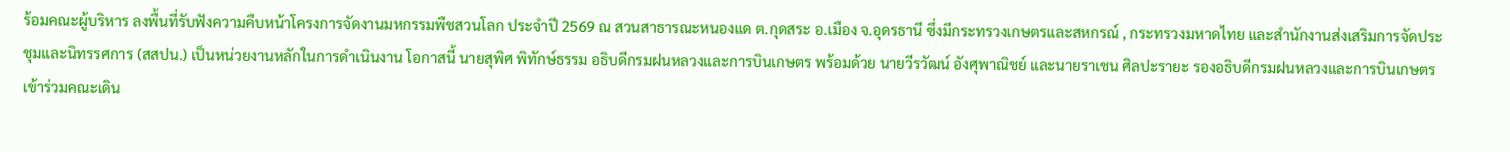ร้อมคณะผู้บริหาร ลงพื้นที่รับฟังความคืบหน้าโครงการจัดงานมหกรรมพืชสวนโลก ประจำปี 2569 ณ สวนสาธารณะหนองแด ต.กุดสระ อ.เมือง จ.อุดรธานี ซึ่งมีกระทรวงเกษตรและสหกรณ์ , กระทรวงมหาดไทย และสำนักงานส่งเสริมการจัดประชุมและนิทรรศการ (สสปน.) เป็นหน่วยงานหลักในการดำเนินงาน โอกาสนี้ นายสุพิศ พิทักษ์ธรรม อธิบดีกรมฝนหลวงและการบินเกษตร พร้อมด้วย นายวีรวัฒน์ อังศุพาณิชย์ และนายราเชน ศิลปะรายะ รองอธิบดีกรมฝนหลวงและการบินเกษตร เข้าร่วมคณะเดิน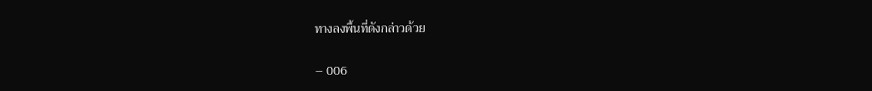ทางลงพื้นที่ดังกล่าวด้วย

– 006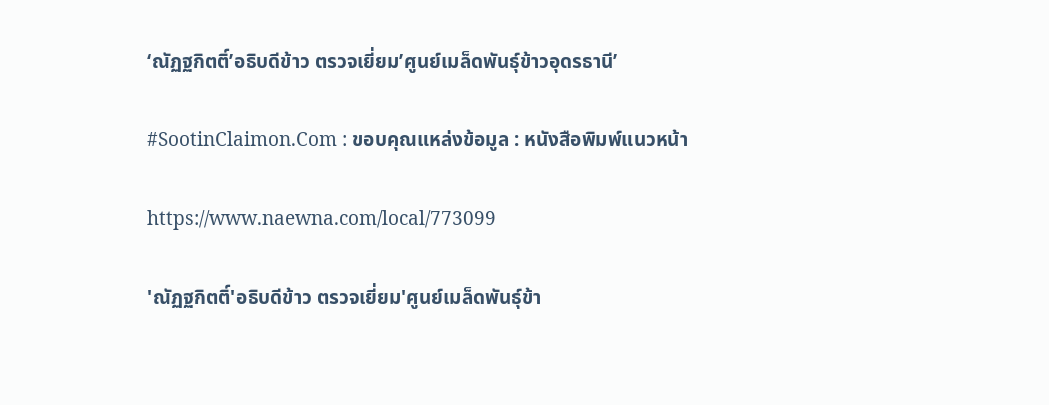‘ณัฏฐกิตติ์’อธิบดีข้าว ตรวจเยี่ยม’ศูนย์เมล็ดพันธุ์ข้าวอุดรธานี’

#SootinClaimon.Com : ขอบคุณแหล่งข้อมูล : หนังสือพิมพ์แนวหน้า

https://www.naewna.com/local/773099

'ณัฏฐกิตติ์'อธิบดีข้าว ตรวจเยี่ยม'ศูนย์เมล็ดพันธุ์ข้า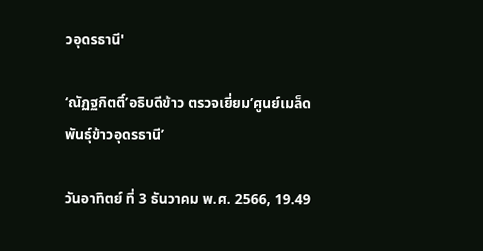วอุดรธานี'

‘ณัฏฐกิตติ์’อธิบดีข้าว ตรวจเยี่ยม’ศูนย์เมล็ดพันธุ์ข้าวอุดรธานี’

วันอาทิตย์ ที่ 3 ธันวาคม พ.ศ. 2566, 19.49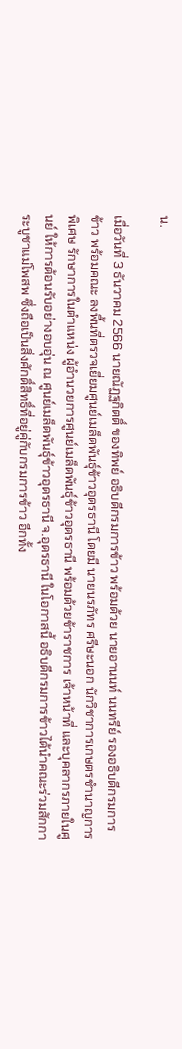น.

เมื่อวันที่ 3 ธันวาคม 2566 นายณัฏฐกิตติ์ ของทิพย์ อธิบดีกรมการข้าว พร้อมด้วย นายอานนท์ นนทรีย์ รองอธิบดีกรมการข้าว พร้อมคณะ ลงพื้นที่ตรวจเยี่ยมศูนย์เมล็ดพันธุ์ข้าวอุดรธานี โดยมี นายนรภัทร ศรีษะนอก นักวิชาการเกษตรชำนาญการพิเศษ รักษาการในตำแหน่ง ผู้อำนวยการศูนย์เมล็ดพันธุ์ข้าวอุดรธานี พร้อมด้วยข้าราชการ เจ้าหน้าที่ และบุคลากรภายในศูนย์ ให้การต้อนรับอย่างอบอุ่น ณ ศูนย์เมล็ดพันธุ์ข้าวอุดรธานี จ.อุดรธานี ในโอกาสนี้ อธิบดีกรมการข้าวได้นำคณะร่วมสักการะบูชาแม่โพสพ ซึ่งถือเป็นสิ่งศักดิ์สิทธิ์ที่อยู่คู่กับกรมการข้าว อีกทั้ง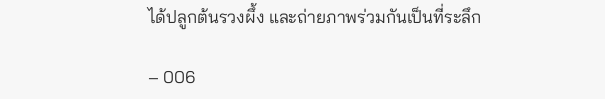ได้ปลูกต้นรวงผึ้ง และถ่ายภาพร่วมกันเป็นที่ระลึก

– 006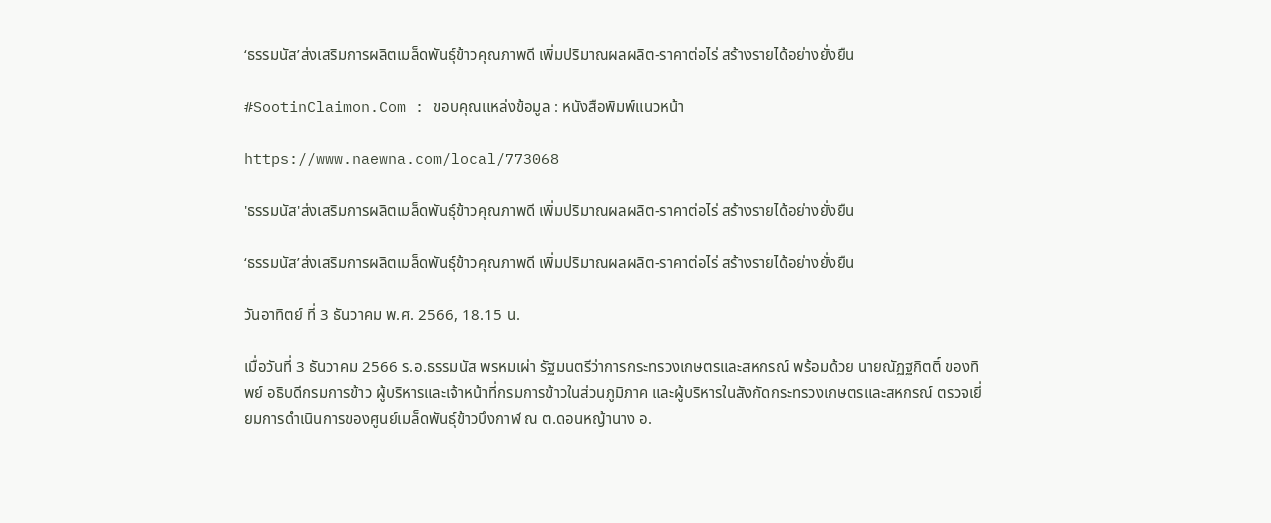‘ธรรมนัส’ส่งเสริมการผลิตเมล็ดพันธุ์ข้าวคุณภาพดี เพิ่มปริมาณผลผลิต-ราคาต่อไร่ สร้างรายได้อย่างยั่งยืน

#SootinClaimon.Com : ขอบคุณแหล่งข้อมูล : หนังสือพิมพ์แนวหน้า

https://www.naewna.com/local/773068

'ธรรมนัส'ส่งเสริมการผลิตเมล็ดพันธุ์ข้าวคุณภาพดี เพิ่มปริมาณผลผลิต-ราคาต่อไร่ สร้างรายได้อย่างยั่งยืน

‘ธรรมนัส’ส่งเสริมการผลิตเมล็ดพันธุ์ข้าวคุณภาพดี เพิ่มปริมาณผลผลิต-ราคาต่อไร่ สร้างรายได้อย่างยั่งยืน

วันอาทิตย์ ที่ 3 ธันวาคม พ.ศ. 2566, 18.15 น.

เมื่อวันที่ 3 ธันวาคม 2566 ร.อ.ธรรมนัส พรหมเผ่า รัฐมนตรีว่าการกระทรวงเกษตรและสหกรณ์ พร้อมด้วย นายณัฏฐกิตติ์ ของทิพย์ อธิบดีกรมการข้าว ผู้บริหารและเจ้าหน้าที่กรมการข้าวในส่วนภูมิภาค และผู้บริหารในสังกัดกระทรวงเกษตรและสหกรณ์ ตรวจเยี่ยมการดำเนินการของศูนย์เมล็ดพันธุ์ข้าวบึงกาฬ ณ ต.ดอนหญ้านาง อ.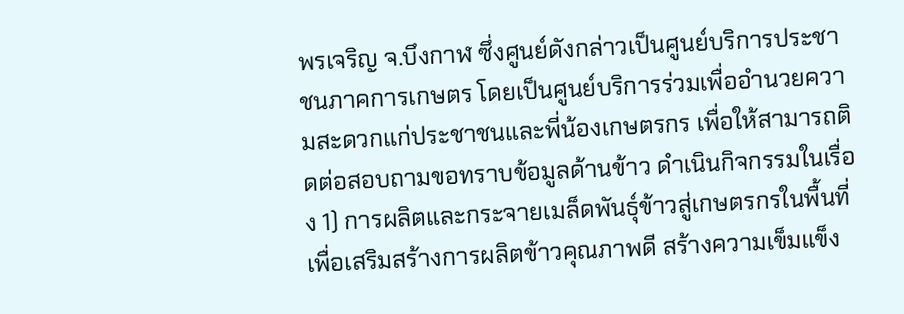พรเจริญ จ.บึงกาฬ ซึ่งศูนย์ดังกล่าวเป็นศูนย์บริการประชาชนภาคการเกษตร โดยเป็นศูนย์บริการร่วมเพื่ออำนวยความสะดวกแก่ประชาชนและพี่น้องเกษตรกร เพื่อให้สามารถติดต่อสอบถามขอทราบข้อมูลด้านข้าว ดำเนินกิจกรรมในเรื่อง 1) การผลิตและกระจายเมล็ดพันธุ์ข้าวสู่เกษตรกรในพื้นที่ เพื่อเสริมสร้างการผลิตข้าวคุณภาพดี สร้างความเข็มแข็ง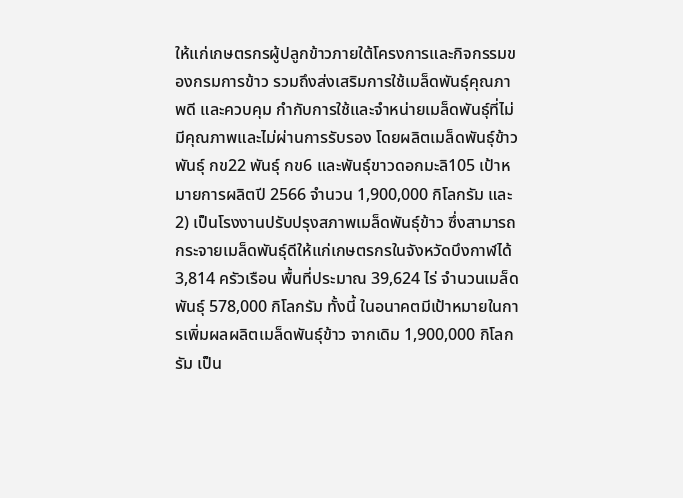ให้แก่เกษตรกรผู้ปลูกข้าวภายใต้โครงการและกิจกรรมของกรมการข้าว รวมถึงส่งเสริมการใช้เมล็ดพันธุ์คุณภาพดี และควบคุม กำกับการใช้และจำหน่ายเมล็ดพันธุ์ที่ไม่มีคุณภาพและไม่ผ่านการรับรอง โดยผลิตเมล็ดพันธุ์ข้าว พันธุ์ กข22 พันธุ์ กข6 และพันธุ์ขาวดอกมะลิ105 เป้าหมายการผลิตปี 2566 จำนวน 1,900,000 กิโลกรัม และ 2) เป็นโรงงานปรับปรุงสภาพเมล็ดพันธุ์ข้าว ซึ่งสามารถกระจายเมล็ดพันธุ์ดีให้แก่เกษตรกรในจังหวัดบึงกาฬได้ 3,814 ครัวเรือน พื้นที่ประมาณ 39,624 ไร่ จำนวนเมล็ดพันธุ์ 578,000 กิโลกรัม ทั้งนี้ ในอนาคตมีเป้าหมายในการเพิ่มผลผลิตเมล็ดพันธุ์ข้าว จากเดิม 1,900,000 กิโลกรัม เป็น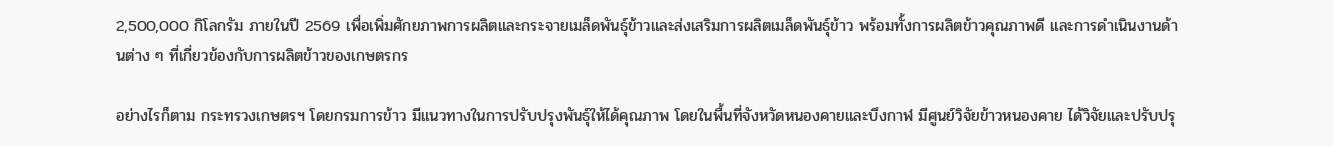2,500,000 กิโลกรัม ภายในปี 2569 เพื่อเพิ่มศักยภาพการผลิตและกระจายเมล็ดพันธุ์ข้าวและส่งเสริมการผลิตเมล็ดพันธุ์ข้าว พร้อมทั้งการผลิตข้าวคุณภาพดี และการดำเนินงานด้านต่าง ๆ ที่เกี่ยวข้องกับการผลิตข้าวของเกษตรกร

อย่างไรก็ตาม กระทรวงเกษตรฯ โดยกรมการข้าว มีแนวทางในการปรับปรุงพันธุ์ให้ได้คุณภาพ โดยในพื้นที่จังหวัดหนองคายและบึงกาฬ มีศูนย์วิจัยข้าวหนองคาย ได้วิจัยและปรับปรุ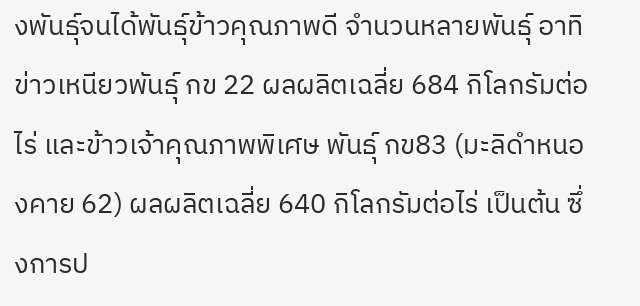งพันธุ์จนได้พันธุ์ข้าวคุณภาพดี จำนวนหลายพันธุ์ อาทิ ข่าวเหนียวพันธุ์ กข 22 ผลผลิตเฉลี่ย 684 กิโลกรัมต่อไร่ และข้าวเจ้าคุณภาพพิเศษ พันธุ์ กข83 (มะลิดำหนองคาย 62) ผลผลิตเฉลี่ย 640 กิโลกรัมต่อไร่ เป็นต้น ซึ่งการป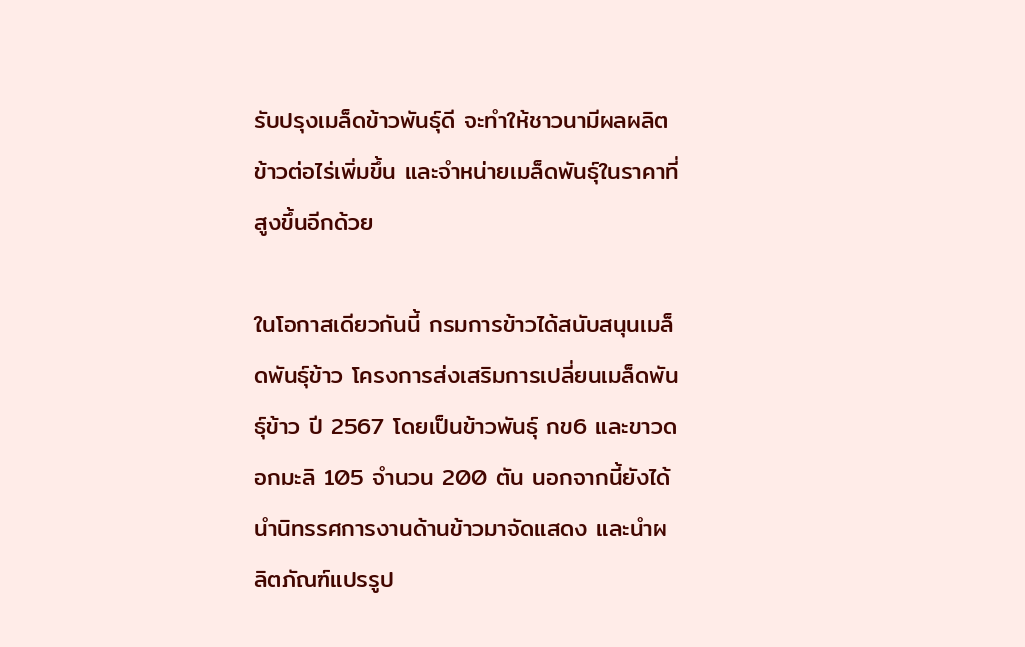รับปรุงเมล็ดข้าวพันธุ์ดี จะทำให้ชาวนามีผลผลิตข้าวต่อไร่เพิ่มขึ้น และจำหน่ายเมล็ดพันธุ์ในราคาที่สูงขึ้นอีกด้วย

ในโอกาสเดียวกันนี้ กรมการข้าวได้สนับสนุนเมล็ดพันธุ์ข้าว โครงการส่งเสริมการเปลี่ยนเมล็ดพันธุ์ข้าว ปี 2567 โดยเป็นข้าวพันธุ์ กข6 และขาวดอกมะลิ 105 จำนวน 200 ตัน นอกจากนี้ยังได้นำนิทรรศการงานด้านข้าวมาจัดแสดง และนำผลิตภัณฑ์แปรรูป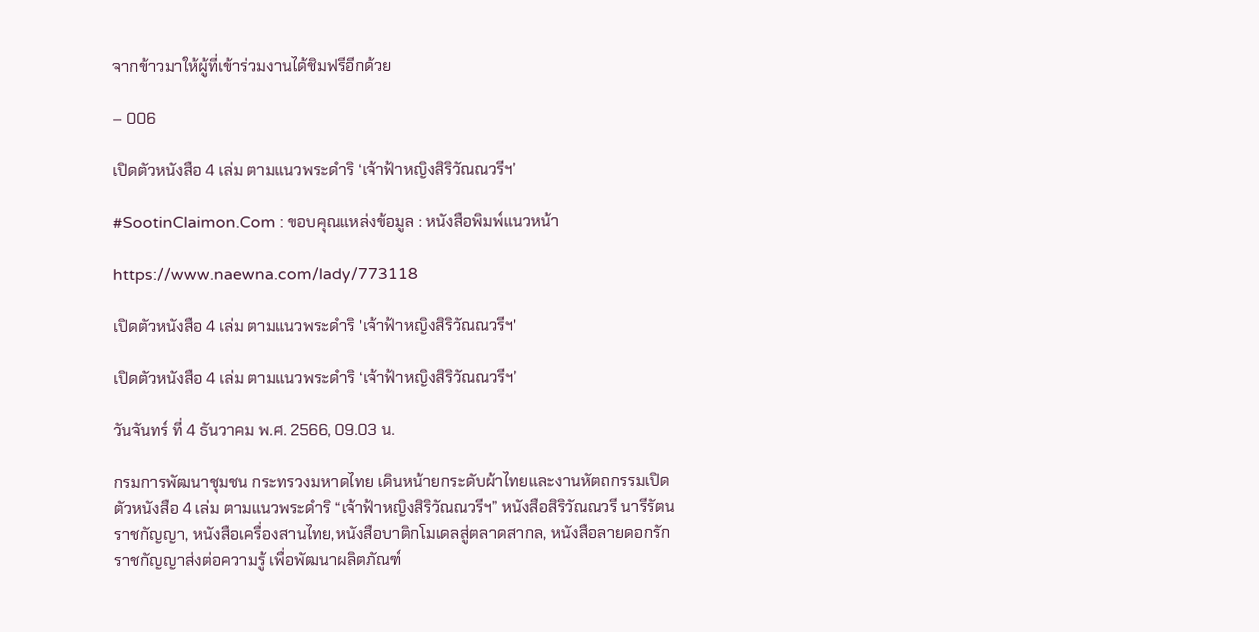จากข้าวมาให้ผู้ที่เข้าร่วมงานได้ชิมฟรีอีกด้วย

– 006

เปิดตัวหนังสือ 4 เล่ม ตามแนวพระดำริ ‘เจ้าฟ้าหญิงสิริวัณณวรีฯ’

#SootinClaimon.Com : ขอบคุณแหล่งข้อมูล : หนังสือพิมพ์แนวหน้า

https://www.naewna.com/lady/773118

เปิดตัวหนังสือ 4 เล่ม ตามแนวพระดำริ 'เจ้าฟ้าหญิงสิริวัณณวรีฯ'

เปิดตัวหนังสือ 4 เล่ม ตามแนวพระดำริ ‘เจ้าฟ้าหญิงสิริวัณณวรีฯ’

วันจันทร์ ที่ 4 ธันวาคม พ.ศ. 2566, 09.03 น.

กรมการพัฒนาชุมชน กระทรวงมหาดไทย เดินหน้ายกระดับผ้าไทยและงานหัตถกรรมเปิดตัวหนังสือ 4 เล่ม ตามแนวพระดำริ “เจ้าฟ้าหญิงสิริวัณณวรีฯ” หนังสือสิริวัณณวรี นารีรัตน ราชกัญญา, หนังสือเครื่องสานไทย,หนังสือบาติกโมเดลสู่ตลาดสากล, หนังสือลายดอกรักราชกัญญาส่งต่อความรู้ เพื่อพัฒนาผลิตภัณฑ์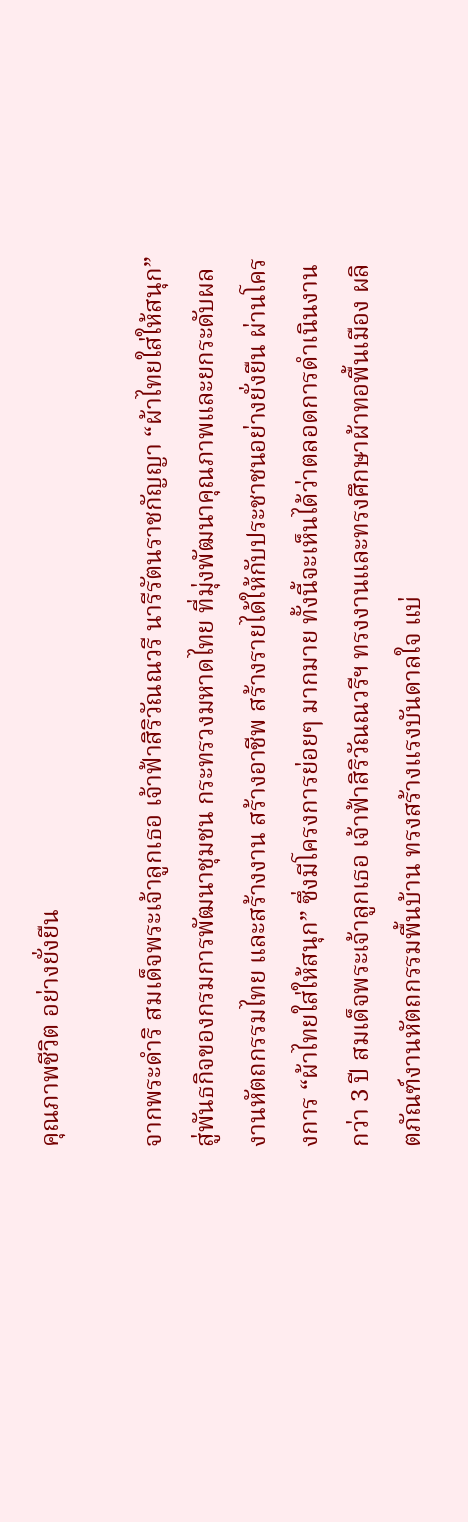คุณภาพชีวิต อย่างยั่งยืน

จากพระดำริ สมเด็จพระเจ้าลูกเธอ เจ้าฟ้าสิริวัณณวรี นารีรัตนราชกัญญา “ผ้าไทยใส่ให้สนุก” สู่พันธกิจของกรมการพัฒนาชุมชน กระทรวงมหาดไทย ที่มุ่งพัฒนาคุณภาพและยกระดับผลงานหัตถกรรมไทย และสร้างงาน สร้างอาชีพ สร้างรายได้ให้กับประชาชนอย่างยั่งยืน ผ่านโครงการ “ผ้าไทยใส่ให้สนุก” ซึ่งมีโครงการย่อยๆ มากมาย ทั้งนี้จะเห็นได้ว่าตลอดการดำเนินงานกว่า 3 ปี สมเด็จพระเจ้าลูกเธอ เจ้าฟ้าสิริวัณณวรีฯ ทรงงานและทรงศึกษาผ้าทอพื้นเมือง ผลิตภัณฑ์งานหัตถกรรมพื้นบ้าน ทรงสร้างแรงบันดาลใจ แบ่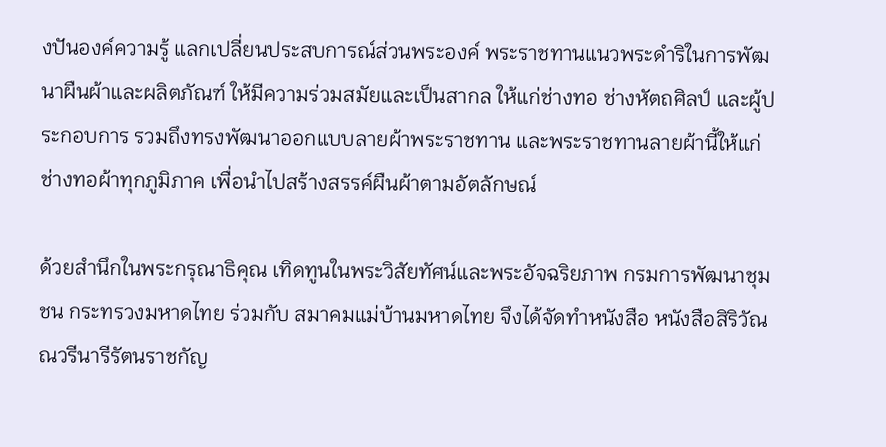งปันองค์ความรู้ แลกเปลี่ยนประสบการณ์ส่วนพระองค์ พระราชทานแนวพระดำริในการพัฒนาผืนผ้าและผลิตภัณฑ์ ให้มีความร่วมสมัยและเป็นสากล ให้แก่ช่างทอ ช่างหัตถศิลป์ และผู้ประกอบการ รวมถึงทรงพัฒนาออกแบบลายผ้าพระราชทาน และพระราชทานลายผ้านี้ให้แก่ช่างทอผ้าทุกภูมิภาค เพื่อนำไปสร้างสรรค์ผืนผ้าตามอัตลักษณ์

ด้วยสำนึกในพระกรุณาธิคุณ เทิดทูนในพระวิสัยทัศน์และพระอัจฉริยภาพ กรมการพัฒนาชุมชน กระทรวงมหาดไทย ร่วมกับ สมาคมแม่บ้านมหาดไทย จึงได้จัดทำหนังสือ หนังสือสิริวัณณวรีนารีรัตนราชกัญ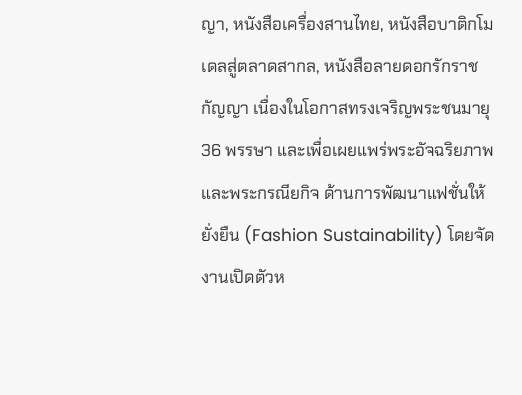ญา, หนังสือเครื่องสานไทย, หนังสือบาติกโมเดลสู่ตลาดสากล, หนังสือลายดอกรักราชกัญญา เนื่องในโอกาสทรงเจริญพระชนมายุ 36 พรรษา และเพื่อเผยแพร่พระอัจฉริยภาพ และพระกรณียกิจ ด้านการพัฒนาแฟชั่นให้ยั่งยืน (Fashion Sustainability) โดยจัดงานเปิดตัวห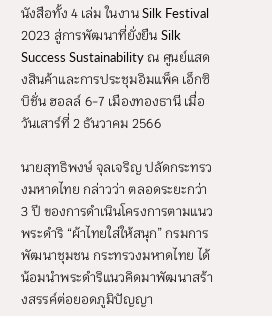นังสือทั้ง 4 เล่ม ในงาน Silk Festival 2023 สู่การพัฒนาที่ยั่งยืน Silk Success Sustainability ณ ศูนย์แสดงสินค้าและการประชุมอิมแพ็ค เอ็กซิบิชั่น ฮอลล์ 6-7 เมืองทองธานี เมื่อวันเสาร์ที่ 2 ธันวาคม 2566

นายสุทธิพงษ์ จุลเจริญ ปลัดกระทรวงมหาดไทย กล่าวว่า ตลอดระยะกว่า 3 ปี ของการดำเนินโครงการตามแนวพระดำริ “ผ้าไทยใส่ให้สนุก” กรมการพัฒนาชุมชน กระทรวงมหาดไทย ได้น้อมนำพระดำริแนวคิดมาพัฒนาสร้างสรรค์ต่อยอดภูมิปัญญา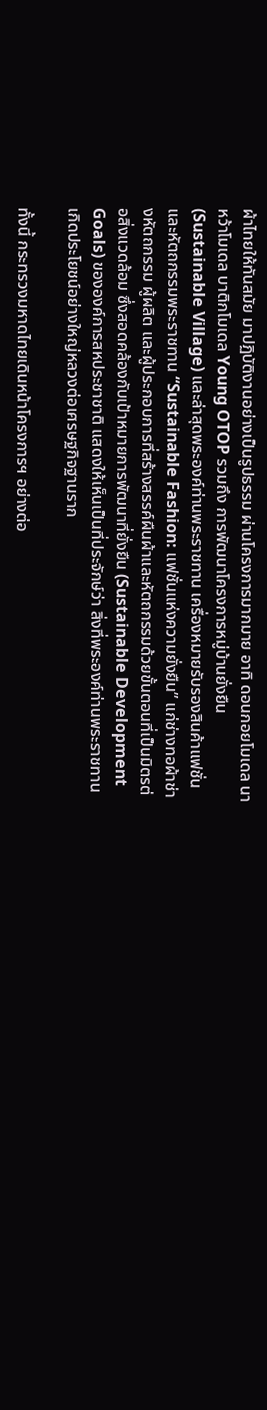ผ้าไทยให้ทันสมัย มาปฏิบัติงานอย่างเป็นรูปธรรม ผ่านโครงการมากมาย อาทิ ดอนกอยโมเดล นาหว้าโมเดล บาติกโมเดล Young OTOP รวมถึง การพัฒนาโครงการหมู่บ้านยั่งยืน (Sustainable Village) และล่าสุดพระองค์ท่านพระราชทาน เครื่องหมายรับรองสินค้าแฟชั่นและหัตถกรรมพระราชทาน “Sustainable Fashion: แฟชั่นแห่งความยั่งยืน” แก่ช่างทอผ้าช่างหัตถกรรม ผู้ผลิต และผู้ประกอบการที่สร้างสรรค์ผืนผ้าและหัตถกรรมด้วยขั้นตอนที่เป็นมิตรต่อสิ่งแวดล้อม ซึ่งสอดคล้องกับเป้าหมายการพัฒนาที่ยั่งยืน (Sustainable Development Goals) ขององค์การสหประชาชาติ แสดงให้เห็นเป็นที่ประจักษ์ว่า สิ่งที่พระองค์ท่านพระราชทานเกิดประโยชน์อย่างใหญ่หลวงต่อเศรษฐกิจฐานราก

ทั้งนี้ กระทรวงมหาดไทยเดินหน้าโครงการฯ อย่างต่อ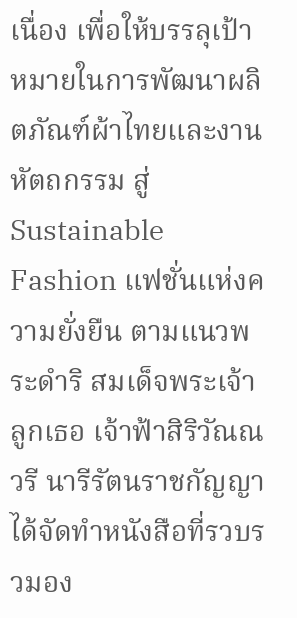เนื่อง เพื่อให้บรรลุเป้าหมายในการพัฒนาผลิตภัณฑ์ผ้าไทยและงานหัตถกรรม สู่ Sustainable Fashion แฟชั่นแห่งความยั่งยืน ตามแนวพระดำริ สมเด็จพระเจ้าลูกเธอ เจ้าฟ้าสิริวัณณวรี นารีรัตนราชกัญญา ได้จัดทำหนังสือที่รวบรวมอง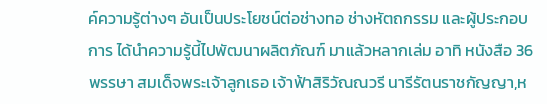ค์ความรู้ต่างๆ อันเป็นประโยชน์ต่อช่างทอ ช่างหัตถกรรม และผู้ประกอบการ ได้นำความรู้นี้ไปพัฒนาผลิตภัณฑ์ มาแล้วหลากเล่ม อาทิ หนังสือ 36 พรรษา สมเด็จพระเจ้าลูกเธอ เจ้าฟ้าสิริวัณณวรี นารีรัตนราชกัญญา,ห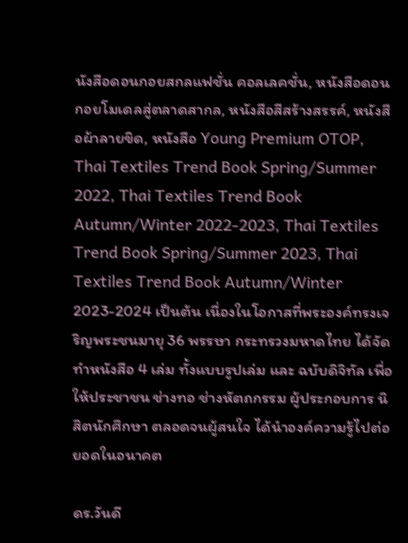นังสือดอนกอยสกลแฟชั่น คอลเลคชั่น, หนังสือดอนกอยโมเดลสู่ตลาดสากล, หนังสือสีสร้างสรรค์, หนังสือผ้าลายขิด, หนังสือ Young Premium OTOP, Thai Textiles Trend Book Spring/Summer 2022, Thai Textiles Trend Book Autumn/Winter 2022-2023, Thai Textiles Trend Book Spring/Summer 2023, Thai Textiles Trend Book Autumn/Winter 2023-2024 เป็นต้น เนื่องในโอกาสที่พระองค์ทรงเจริญพระชนมายุ 36 พรรษา กระทรวงมหาดไทย ได้จัดทำหนังสือ 4 เล่ม ทั้งแบบรูปเล่ม และ ฉบับดิจิทัล เพื่อให้ประชาชน ช่างทอ ช่างหัตถกรรม ผู้ประกอบการ นิสิตนักศึกษา ตลอดจนผู้สนใจ ได้นำองค์ความรู้ไปต่อยอดในอนาคต

ดร.วันดี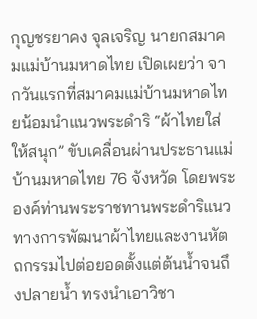กุญชรยาคง จุลเจริญ นายกสมาคมแม่บ้านมหาดไทย เปิดเผยว่า จากวันแรกที่สมาคมแม่บ้านมหาดไทยน้อมนำแนวพระดำริ “ผ้าไทยใส่ให้สนุก” ขับเคลื่อนผ่านประธานแม่บ้านมหาดไทย 76 จังหวัด โดยพระองค์ท่านพระราชทานพระดำริแนวทางการพัฒนาผ้าไทยและงานหัตถกรรมไปต่อยอดตั้งแต่ต้นน้ำจนถึงปลายน้ำ ทรงนำเอาวิชา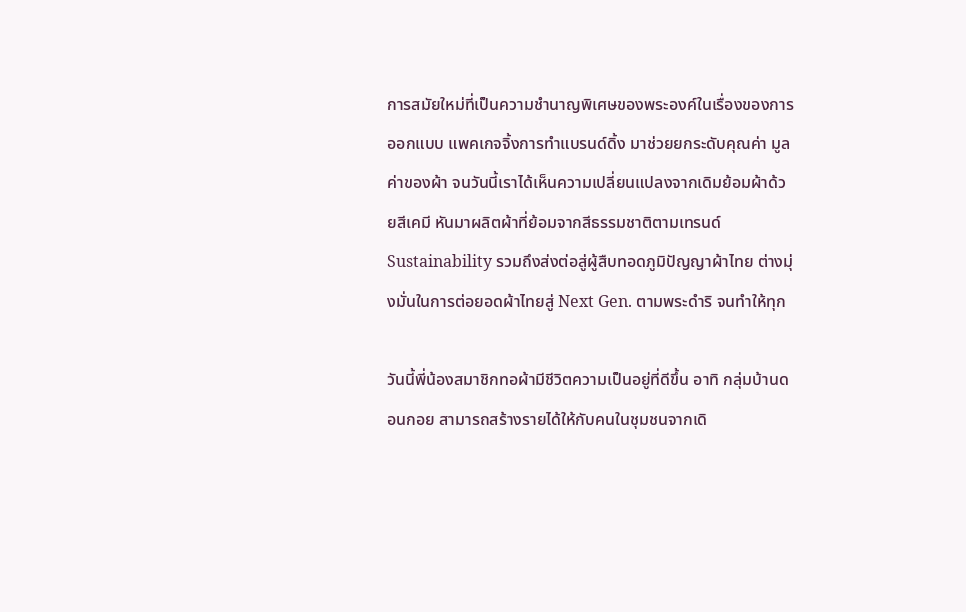การสมัยใหม่ที่เป็นความชำนาญพิเศษของพระองค์ในเรื่องของการออกแบบ แพคเกจจิ้งการทำแบรนด์ดิ้ง มาช่วยยกระดับคุณค่า มูลค่าของผ้า จนวันนี้เราได้เห็นความเปลี่ยนแปลงจากเดิมย้อมผ้าด้วยสีเคมี หันมาผลิตผ้าที่ย้อมจากสีธรรมชาติตามเทรนด์ Sustainability รวมถึงส่งต่อสู่ผู้สืบทอดภูมิปัญญาผ้าไทย ต่างมุ่งมั่นในการต่อยอดผ้าไทยสู่ Next Gen. ตามพระดำริ จนทำให้ทุก

วันนี้พี่น้องสมาชิกทอผ้ามีชีวิตความเป็นอยู่ที่ดีขึ้น อาทิ กลุ่มบ้านดอนกอย สามารถสร้างรายได้ให้กับคนในชุมชนจากเดิ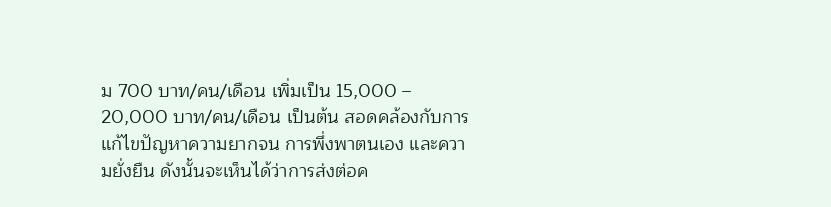ม 700 บาท/คน/เดือน เพิ่มเป็น 15,000 – 20,000 บาท/คน/เดือน เป็นต้น สอดคล้องกับการแก้ไขปัญหาความยากจน การพึ่งพาตนเอง และความยั่งยืน ดังนั้นจะเห็นได้ว่าการส่งต่อค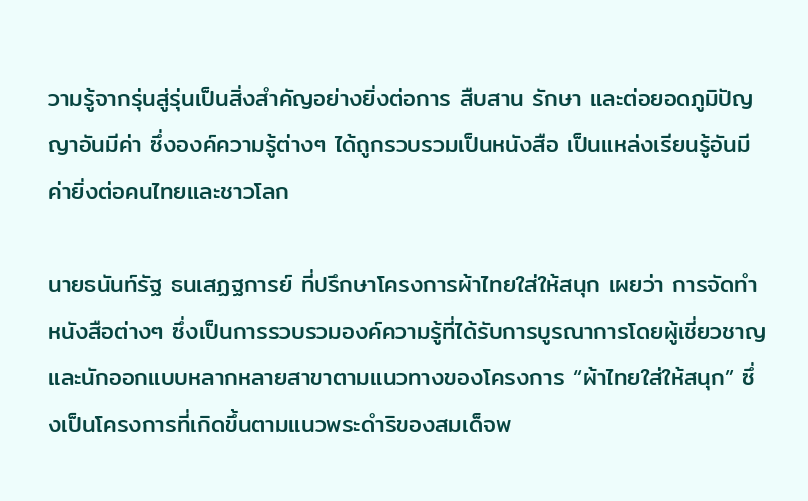วามรู้จากรุ่นสู่รุ่นเป็นสิ่งสำคัญอย่างยิ่งต่อการ สืบสาน รักษา และต่อยอดภูมิปัญญาอันมีค่า ซึ่งองค์ความรู้ต่างๆ ได้ถูกรวบรวมเป็นหนังสือ เป็นแหล่งเรียนรู้อันมีค่ายิ่งต่อคนไทยและชาวโลก

นายธนันท์รัฐ ธนเสฏฐการย์ ที่ปรึกษาโครงการผ้าไทยใส่ให้สนุก เผยว่า การจัดทำหนังสือต่างๆ ซึ่งเป็นการรวบรวมองค์ความรู้ที่ได้รับการบูรณาการโดยผู้เชี่ยวชาญและนักออกแบบหลากหลายสาขาตามแนวทางของโครงการ “ผ้าไทยใส่ให้สนุก” ซึ่งเป็นโครงการที่เกิดขึ้นตามแนวพระดำริของสมเด็จพ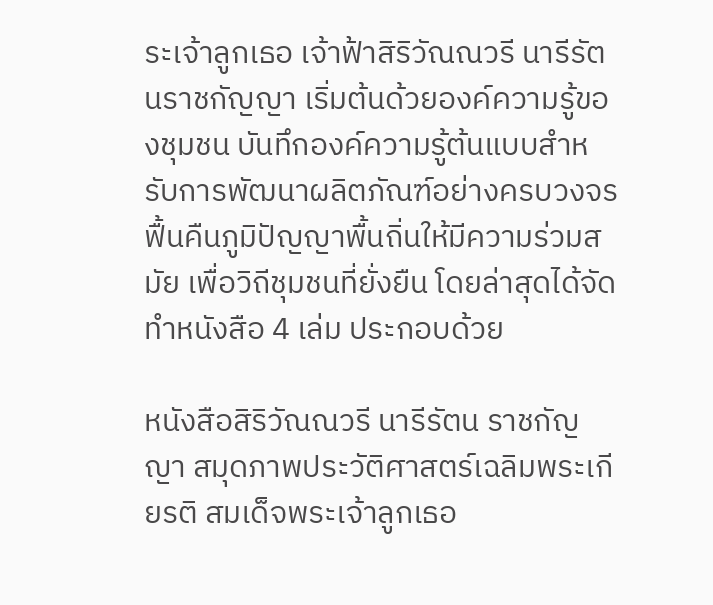ระเจ้าลูกเธอ เจ้าฟ้าสิริวัณณวรี นารีรัตนราชกัญญา เริ่มต้นด้วยองค์ความรู้ของชุมชน บันทึกองค์ความรู้ต้นแบบสำหรับการพัฒนาผลิตภัณฑ์อย่างครบวงจร ฟื้นคืนภูมิปัญญาพื้นถิ่นให้มีความร่วมสมัย เพื่อวิถีชุมชนที่ยั่งยืน โดยล่าสุดได้จัดทำหนังสือ 4 เล่ม ประกอบด้วย

หนังสือสิริวัณณวรี นารีรัตน ราชกัญญา สมุดภาพประวัติศาสตร์เฉลิมพระเกียรติ สมเด็จพระเจ้าลูกเธอ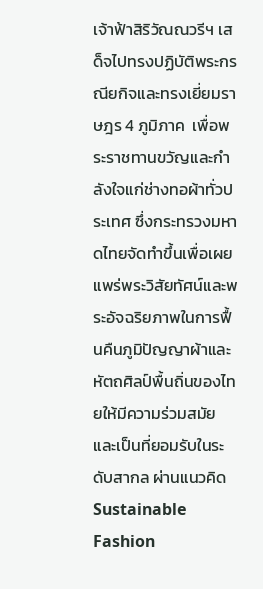เจ้าฟ้าสิริวัณณวรีฯ เสด็จไปทรงปฏิบัติพระกรณียกิจและทรงเยี่ยมราษฎร 4 ภูมิภาค  เพื่อพระราชทานขวัญและกำลังใจแก่ช่างทอผ้าทั่วประเทศ ซึ่งกระทรวงมหาดไทยจัดทำขึ้นเพื่อเผยแพร่พระวิสัยทัศน์และพระอัจฉริยภาพในการฟื้นคืนภูมิปัญญาผ้าและหัตถศิลป์พื้นถิ่นของไทยให้มีความร่วมสมัยและเป็นที่ยอมรับในระดับสากล ผ่านแนวคิด Sustainable Fashion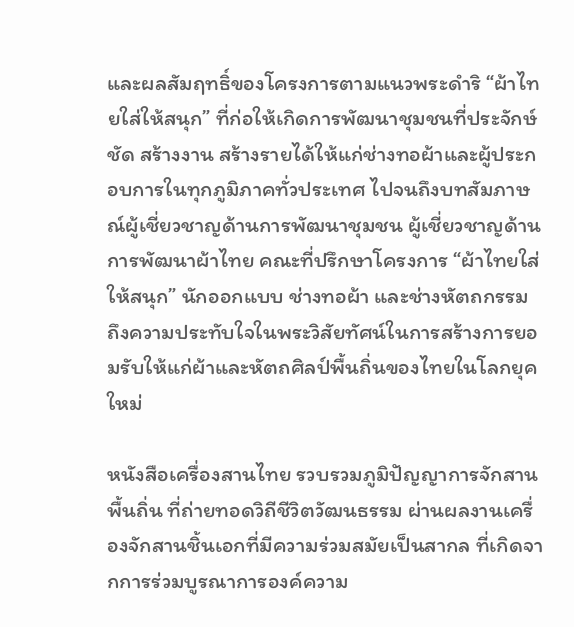และผลสัมฤทธิ์ของโครงการตามแนวพระดำริ “ผ้าไทยใส่ให้สนุก” ที่ก่อให้เกิดการพัฒนาชุมชนที่ประจักษ์ชัด สร้างงาน สร้างรายได้ให้แก่ช่างทอผ้าและผู้ประกอบการในทุกภูมิภาคทั่วประเทศ ไปจนถึงบทสัมภาษณ์ผู้เชี่ยวชาญด้านการพัฒนาชุมชน ผู้เชี่ยวชาญด้านการพัฒนาผ้าไทย คณะที่ปรึกษาโครงการ “ผ้าไทยใส่ให้สนุก” นักออกแบบ ช่างทอผ้า และช่างหัตถกรรม ถึงความประทับใจในพระวิสัยทัศน์ในการสร้างการยอมรับให้แก่ผ้าและหัตถศิลป์พื้นถิ่นของไทยในโลกยุคใหม่

หนังสือเครื่องสานไทย รวบรวมภูมิปัญญาการจักสานพื้นถิ่น ที่ถ่ายทอดวิถีชีวิตวัฒนธรรม ผ่านผลงานเครื่องจักสานชิ้นเอกที่มีความร่วมสมัยเป็นสากล ที่เกิดจากการร่วมบูรณาการองค์ความ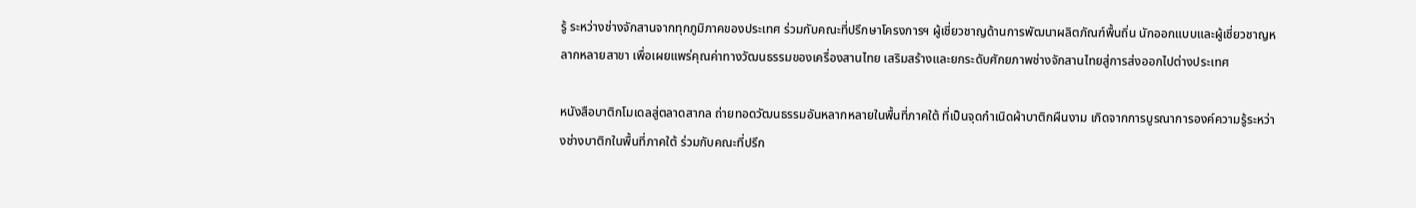รู้ ระหว่างช่างจักสานจากทุกภูมิภาคของประเทศ ร่วมกับคณะที่ปรึกษาโครงการฯ ผู้เชี่ยวชาญด้านการพัฒนาผลิตภัณฑ์พื้นถิ่น นักออกแบบและผู้เชี่ยวชาญหลากหลายสาขา เพื่อเผยแพร่คุณค่าทางวัฒนธรรมของเครื่องสานไทย เสริมสร้างและยกระดับศักยภาพช่างจักสานไทยสู่การส่งออกไปต่างประเทศ

หนังสือบาติกโมเดลสู่ตลาดสากล ถ่ายทอดวัฒนธรรมอันหลากหลายในพื้นที่ภาคใต้ ที่เป็นจุดกำเนิดผ้าบาติกผืนงาม เกิดจากการบูรณาการองค์ความรู้ระหว่างช่างบาติกในพื้นที่ภาคใต้ ร่วมกับคณะที่ปรึก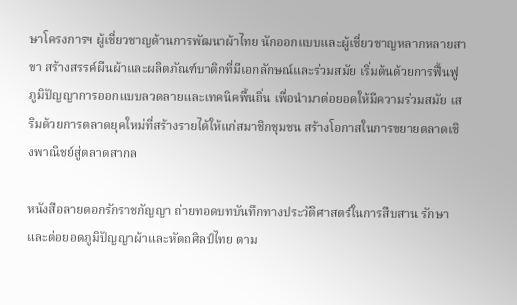ษาโครงการฯ ผู้เชี่ยวชาญด้านการพัฒนาผ้าไทย นักออกแบบและผู้เชี่ยวชาญหลากหลายสาขา สร้างสรรค์ผืนผ้าและผลิตภัณฑ์บาติกที่มีเอกลักษณ์และร่วมสมัย เริ่มต้นด้วยการฟื้นฟูภูมิปัญญาการออกแบบลวดลายและเทคนิคพื้นถิ่น เพื่อนำมาต่อยอดให้มีความร่วมสมัย เสริมด้วยการตลาดยุคใหม่ที่สร้างรายได้ให้แก่สมาชิกชุมชน สร้างโอกาสในการขยายตลาดเชิงพาณิชย์สู่ตลาดสากล

หนังสือลายดอกรักราชกัญญา ถ่ายทอดบทบันทึกทางประวัติศาสตร์ในการสืบสาน รักษา และต่อยอดภูมิปัญญาผ้าและหัตถศิลป์ไทย ตาม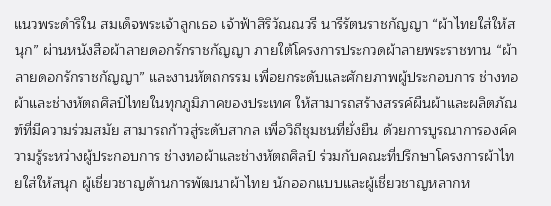แนวพระดำริใน สมเด็จพระเจ้าลูกเธอ เจ้าฟ้าสิริวัณณวรี นารีรัตนราชกัญญา “ผ้าไทยใส่ให้สนุก” ผ่านหนังสือผ้าลายดอกรักราชกัญญา ภายใต้โครงการประกวดผ้าลายพระราชทาน “ผ้าลายดอกรักราชกัญญา” และงานหัตถกรรม เพื่อยกระดับและศักยภาพผู้ประกอบการ ช่างทอผ้าและช่างหัตถศิลป์ไทยในทุกภูมิภาคของประเทศ ให้สามารถสร้างสรรค์ผืนผ้าและผลิตภัณฑ์ที่มีความร่วมสมัย สามารถก้าวสู่ระดับสากล เพื่อวิถีชุมชนที่ยั่งยืน ด้วยการบูรณาการองค์ความรู้ระหว่างผู้ประกอบการ ช่างทอผ้าและช่างหัตถศิลป์ ร่วมกับคณะที่ปรึกษาโครงการผ้าไทยใส่ให้สนุก ผู้เชี่ยวชาญด้านการพัฒนาผ้าไทย นักออกแบบและผู้เชี่ยวชาญหลากห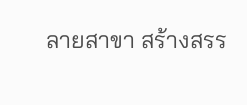ลายสาขา สร้างสรร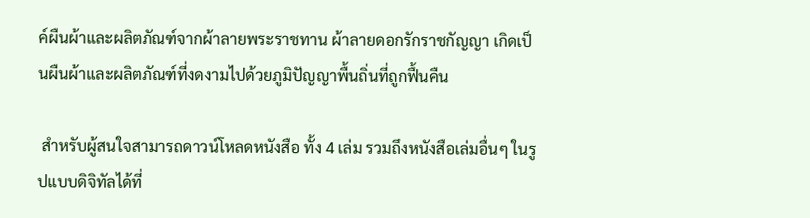ค์ผืนผ้าและผลิตภัณฑ์จากผ้าลายพระราชทาน ผ้าลายดอกรักราชกัญญา เกิดเป็นผืนผ้าและผลิตภัณฑ์ที่งดงามไปด้วยภูมิปัญญาพื้นถิ่นที่ถูกฟื้นคืน

 สำหรับผู้สนใจสามารถดาวน์โหลดหนังสือ ทั้ง 4 เล่ม รวมถึงหนังสือเล่มอื่นๆ ในรูปแบบดิจิทัลได้ที่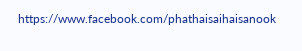https://www.facebook.com/phathaisaihaisanook